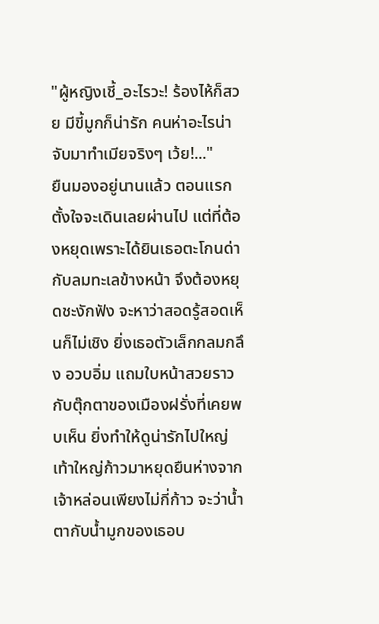"ผู้หญิงเชี้_อะไรวะ! ร้องไห้ก็สวย มีขี้มูกก็น่ารัก คนห่าอะไรน่าจับมาทำเมียจริงๆ เว้ย!..."
ยืนมองอยู่นานแล้ว ตอนแรกตั้งใจจะเดินเลยผ่านไป แต่ที่ต้องหยุดเพราะได้ยินเธอตะโกนด่ากับลมทะเลข้างหน้า จึงต้องหยุดชะงักฟัง จะหาว่าสอดรู้สอดเห็นก็ไม่เชิง ยิ่งเธอตัวเล็กกลมกลึง อวบอิ่ม แถมใบหน้าสวยราวกับตุ๊กตาของเมืองฝรั่งที่เคยพบเห็น ยิ่งทำให้ดูน่ารักไปใหญ่
เท้าใหญ่ก้าวมาหยุดยืนห่างจากเจ้าหล่อนเพียงไม่กี่ก้าว จะว่าน้ำตากับน้ำมูกของเธอบ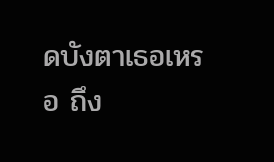ดบังตาเธอเหรอ ถึง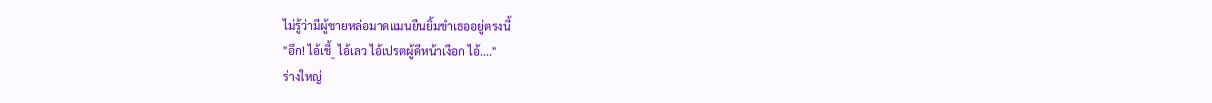ไม่รู้ว่ามีผู้ชายหล่อมาดแมนยืนยิ้มขำเธออยู่ตรงนี้
"อึก! ไอ้เชี้_ ไอ้เลว ไอ้เปรตผู้ดีหน้าเงือก ไอ้...."
ร่างใหญ่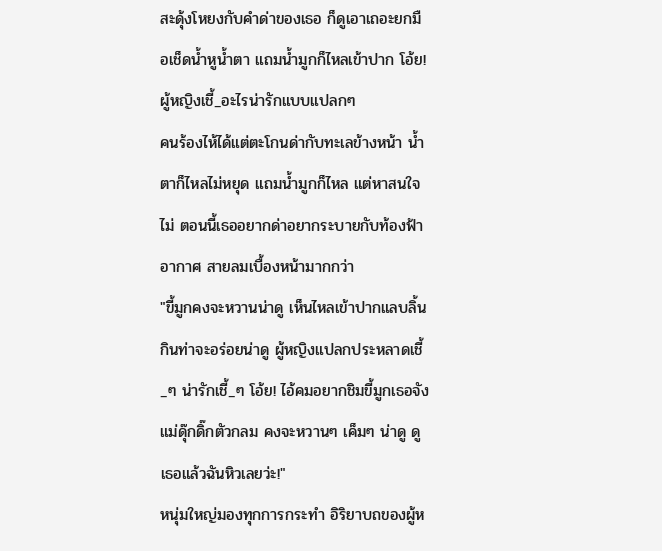สะดุ้งโหยงกับคำด่าของเธอ ก็ดูเอาเถอะยกมือเช็ดน้ำหูน้ำตา แถมน้ำมูกก็ไหลเข้าปาก โอ้ย! ผู้หญิงเชี้_อะไรน่ารักแบบแปลกๆ
คนร้องไห้ได้แต่ตะโกนด่ากับทะเลข้างหน้า น้ำตาก็ไหลไม่หยุด แถมน้ำมูกก็ไหล แต่หาสนใจไม่ ตอนนี้เธออยากด่าอยากระบายกับท้องฟ้า อากาศ สายลมเบื้องหน้ามากกว่า
"ขี้มูกคงจะหวานน่าดู เห็นไหลเข้าปากแลบลิ้นกินท่าจะอร่อยน่าดู ผู้หญิงแปลกประหลาดเชี้_ๆ น่ารักเชี้_ๆ โอ้ย! ไอ้คมอยากชิมขี้มูกเธอจังแม่ดุ๊กดิ๊กตัวกลม คงจะหวานๆ เค็มๆ น่าดู ดูเธอแล้วฉันหิวเลยว่ะ!"
หนุ่มใหญ่มองทุกการกระทำ อิริยาบถของผู้ห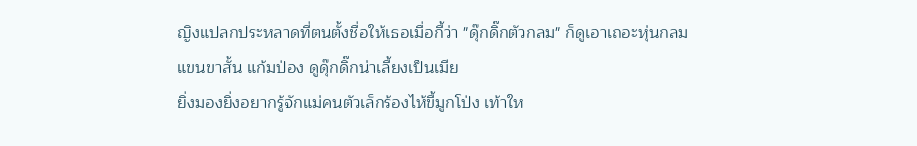ญิงแปลกประหลาดที่ตนตั้งชื่อให้เธอเมื่อกี้ว่า "ดุ๊กดิ๊กตัวกลม" ก็ดูเอาเถอะหุ่นกลม แขนขาสั้น แก้มป่อง ดูดุ๊กดิ๊กน่าเลี้ยงเป็นเมีย
ยิ่งมองยิ่งอยากรู้จักแม่คนตัวเล็กร้องไห้ขี้มูกโป่ง เท้าให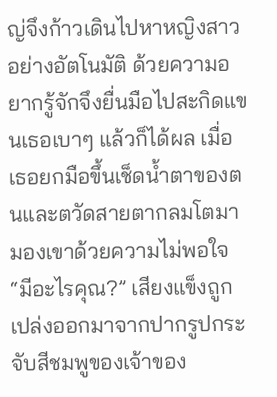ญ่จึงก้าวเดินไปหาหญิงสาวอย่างอัตโนมัติ ด้วยความอยากรู้จักจึงยื่นมือไปสะกิดแขนเธอเบาๆ แล้วก็ได้ผล เมื่อเธอยกมือขึ้นเช็ดน้ำตาของตนและตวัดสายตากลมโตมามองเขาด้วยความไม่พอใจ
“มีอะไรคุณ?” เสียงแข็งถูกเปล่งออกมาจากปากรูปกระจับสีชมพูของเจ้าของ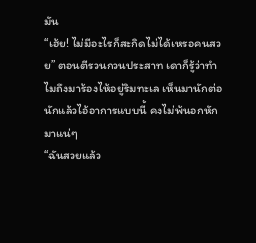มัน
“เฮ้ย! ไม่มีอะไรก็สะกิดไม่ได้เหรอคนสวย” ตอนตีรวนกวนประสาท เดาก็รู้ว่าทำไมถึงมาร้องไห้อยู่ริมทะเล เห็นมานักต่อนักแล้วไอ้อาการแบบนี้ คงไม่พ้นอกหักมาแน่ๆ
“ฉันสวยแล้ว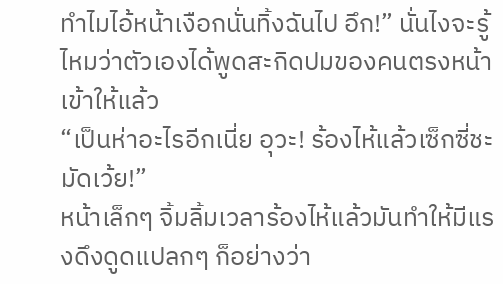ทำไมไอ้หน้าเงือกนั่นทิ้งฉันไป อึก!” นั่นไงจะรู้ไหมว่าตัวเองได้พูดสะกิดปมของคนตรงหน้าเข้าให้แล้ว
“เป็นห่าอะไรอีกเนี่ย อุวะ! ร้องไห้แล้วเซ็กซี่ชะมัดเว้ย!”
หน้าเล็กๆ จิ้มลิ้มเวลาร้องไห้แล้วมันทำให้มีแรงดึงดูดแปลกๆ ก็อย่างว่า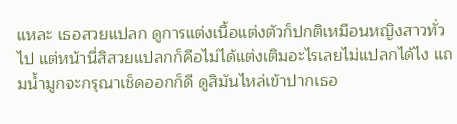แหละ เธอสวยแปลก ดูการแต่งเนื้อแต่งตัวก็ปกติเหมือนหญิงสาวทั่วไป แต่หน้านี่สิสวยแปลกก็คือไม่ได้แต่งเติมอะไรเลยไม่แปลกได้ไง แถมน้ำมูกจะกรุณาเช็ดออกก็ดี ดูสิมันไหล่เข้าปากเธอ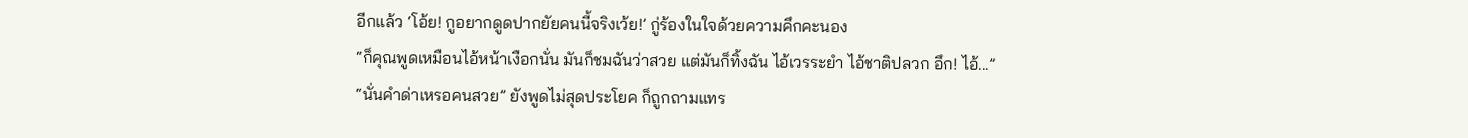อีกแล้ว ‘โอ้ย! กูอยากดูดปากยัยคนนี้จริงเว้ย!’ กู่ร้องในใจด้วยความคึกคะนอง
“ก็คุณพูดเหมือนไอ้หน้าเงือกนั่น มันก็ชมฉันว่าสวย แต่มันก็ทิ้งฉัน ไอ้เวรระยำ ไอ้ชาติปลวก อึก! ไอ้...”
“นั่นคำด่าเหรอคนสวย” ยังพูดไม่สุดประโยค ก็ถูกถามแทร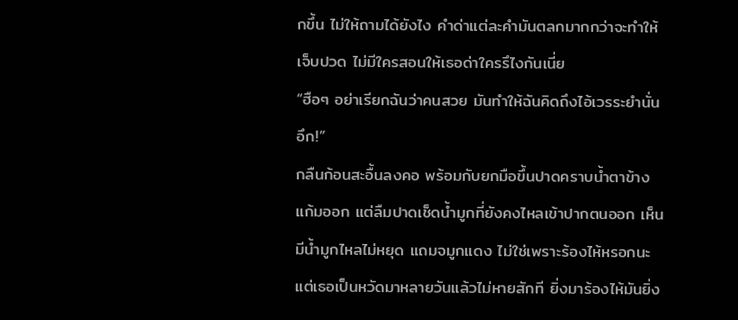กขึ้น ไม่ให้ถามได้ยังไง คำด่าแต่ละคำมันตลกมากกว่าจะทำให้เจ็บปวด ไม่มีใครสอนให้เธอด่าใครรึไงกันเนี่ย
“ฮือๆ อย่าเรียกฉันว่าคนสวย มันทำให้ฉันคิดถึงไอ้เวรระยำนั่น อึก!”
กลืนก้อนสะอื้นลงคอ พร้อมกับยกมือขึ้นปาดคราบน้ำตาข้างแก้มออก แต่ลืมปาดเช็ดน้ำมูกที่ยังคงไหลเข้าปากตนออก เห็นมีน้ำมูกไหลไม่หยุด แถมจมูกแดง ไม่ใช่เพราะร้องไห้หรอกนะ แต่เธอเป็นหวัดมาหลายวันแล้วไม่หายสักที ยิ่งมาร้องไห้มันยิ่ง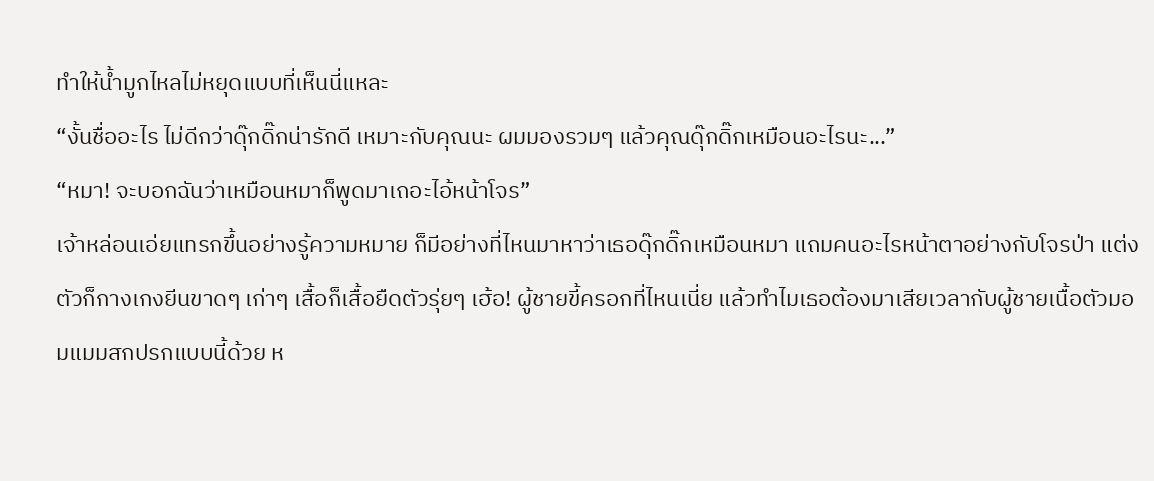ทำให้น้ำมูกไหลไม่หยุดแบบที่เห็นนี่แหละ
“งั้นชื่ออะไร ไม่ดีกว่าดุ๊กดิ๊กน่ารักดี เหมาะกับคุณนะ ผมมองรวมๆ แล้วคุณดุ๊กดิ๊กเหมือนอะไรนะ...”
“หมา! จะบอกฉันว่าเหมือนหมาก็พูดมาเถอะไอ้หน้าโจร”
เจ้าหล่อนเอ่ยแทรกขึ้นอย่างรู้ความหมาย ก็มีอย่างที่ไหนมาหาว่าเธอดุ๊กดิ๊กเหมือนหมา แถมคนอะไรหน้าตาอย่างกับโจรป่า แต่งตัวก็กางเกงยีนขาดๆ เก่าๆ เสื้อก็เสื้อยืดตัวรุ่ยๆ เฮ้อ! ผู้ชายขี้ครอกที่ไหนเนี่ย แล้วทำไมเธอต้องมาเสียเวลากับผู้ชายเนื้อตัวมอมแมมสกปรกแบบนี้ด้วย ห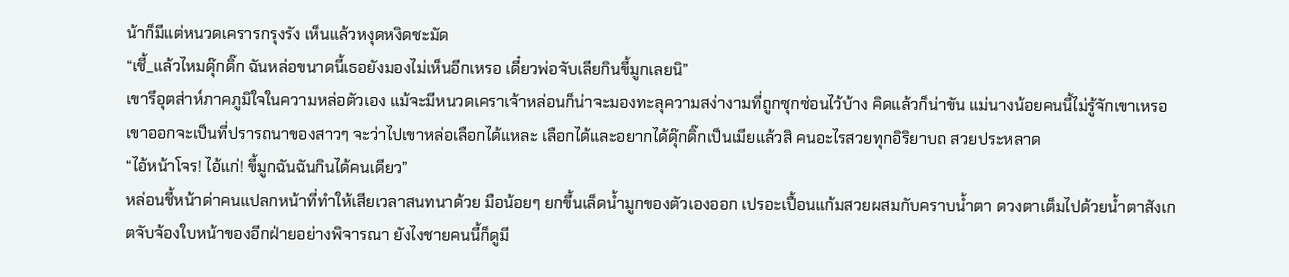น้าก็มีแต่หนวดเครารกรุงรัง เห็นแล้วหงุดหงิดชะมัด
“เชี้_แล้วไหมดุ๊กดิ๊ก ฉันหล่อขนาดนี้เธอยังมองไม่เห็นอีกเหรอ เดี๋ยวพ่อจับเลียกินขี้มูกเลยนิ”
เขารึอุตส่าห์ภาคภูมิใจในความหล่อตัวเอง แม้จะมีหนวดเคราเจ้าหล่อนก็น่าจะมองทะลุความสง่างามที่ถูกซุกซ่อนไว้บ้าง คิดแล้วก็น่าขัน แม่นางน้อยคนนี้ไม่รู้จักเขาเหรอ เขาออกจะเป็นที่ปรารถนาของสาวๆ จะว่าไปเขาหล่อเลือกได้แหละ เลือกได้และอยากได้ดุ๊กดิ๊กเป็นเมียแล้วสิ คนอะไรสวยทุกอิริยาบถ สวยประหลาด
“ไอ้หน้าโจร! ไอ้แก่! ขี้มูกฉันฉันกินได้คนเดียว”
หล่อนชี้หน้าด่าคนแปลกหน้าที่ทำให้เสียเวลาสนทนาด้วย มือน้อยๆ ยกขึ้นเล็ดน้ำมูกของตัวเองออก เปรอะเปื้อนแก้มสวยผสมกับคราบน้ำตา ดวงตาเต็มไปด้วยน้ำตาสังเกตจับจ้องใบหน้าของอีกฝ่ายอย่างพิจารณา ยังไงชายคนนี้ก็ดูมี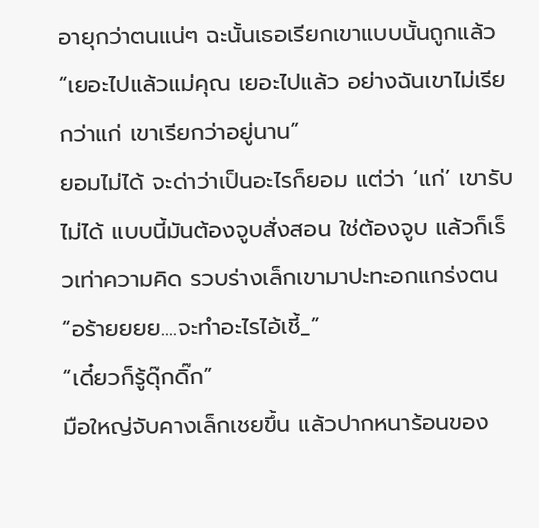อายุกว่าตนแน่ๆ ฉะนั้นเธอเรียกเขาแบบนั้นถูกแล้ว
“เยอะไปแล้วแม่คุณ เยอะไปแล้ว อย่างฉันเขาไม่เรียกว่าแก่ เขาเรียกว่าอยู่นาน”
ยอมไม่ได้ จะด่าว่าเป็นอะไรก็ยอม แต่ว่า ‘แก่’ เขารับไม่ได้ แบบนี้มันต้องจูบสั่งสอน ใช่ต้องจูบ แล้วก็เร็วเท่าความคิด รวบร่างเล็กเขามาปะทะอกแกร่งตน
“อร้ายยยย....จะทำอะไรไอ้เชี้_”
“เดี๋ยวก็รู้ดุ๊กดิ๊ก”
มือใหญ่จับคางเล็กเชยขึ้น แล้วปากหนาร้อนของ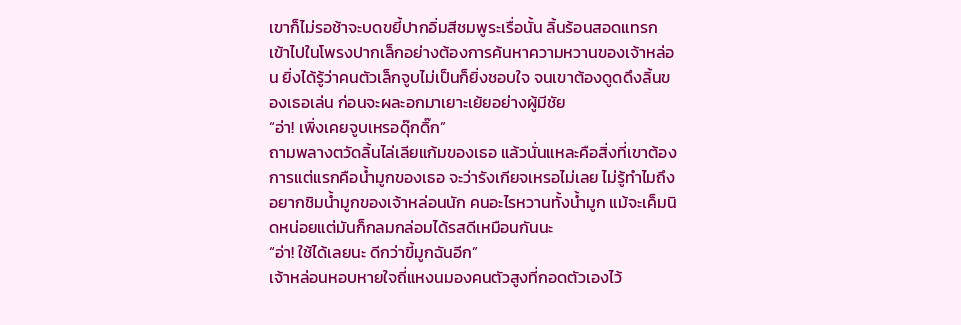เขาก็ไม่รอช้าจะบดขยี้ปากอิ่มสีชมพูระเรื่อนั้น ลิ้นร้อนสอดแทรกเข้าไปในโพรงปากเล็กอย่างต้องการค้นหาความหวานของเจ้าหล่อน ยิ่งได้รู้ว่าคนตัวเล็กจูบไม่เป็นก็ยิ่งชอบใจ จนเขาต้องดูดดึงลิ้นของเธอเล่น ก่อนจะผละอกมาเยาะเย้ยอย่างผู้มีชัย
“อ่า! เพิ่งเคยจูบเหรอดุ๊กดิ๊ก”
ถามพลางตวัดลิ้นไล่เลียแก้มของเธอ แล้วนั่นแหละคือสิ่งที่เขาต้องการแต่แรกคือน้ำมูกของเธอ จะว่ารังเกียจเหรอไม่เลย ไม่รู้ทำไมถึงอยากชิมน้ำมูกของเจ้าหล่อนนัก คนอะไรหวานทั้งน้ำมูก แม้จะเค็มนิดหน่อยแต่มันก็กลมกล่อมได้รสดีเหมือนกันนะ
“อ่า! ใช้ได้เลยนะ ดีกว่าขี้มูกฉันอีก”
เจ้าหล่อนหอบหายใจถี่แหงนมองคนตัวสูงที่กอดตัวเองไว้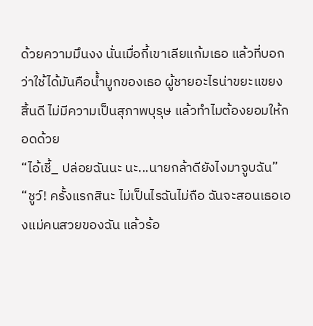ด้วยความมึนงง นั่นเมื่อกี้เขาเลียแก้มเธอ แล้วที่บอกว่าใช้ได้มันคือน้ำมูกของเธอ ผู้ชายอะไรน่าขยะแขยง สิ้นดี ไม่มีความเป็นสุภาพบุรุษ แล้วทำไมต้องยอมให้กอดด้วย
“ไอ้เชี้_ ปล่อยฉันนะ นะ...นายกล้าดียังไงมาจูบฉัน”
“ชูว์! ครั้งแรกสินะ ไม่เป็นไรฉันไม่ถือ ฉันจะสอนเธอเองแม่คนสวยของฉัน แล้วร้อ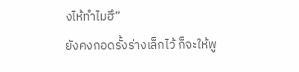งไห้ทำไมฮึ”
ยังคงกอดรั้งร่างเล็กไว้ ก็จะให้พู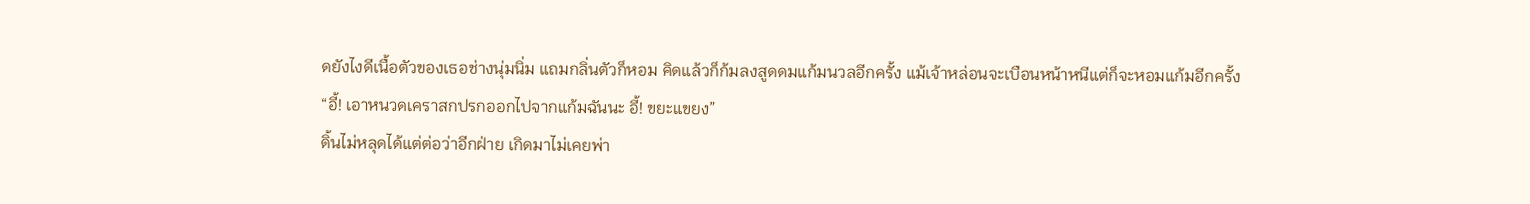ดยังไงดีเนื้อตัวของเธอช่างนุ่มนิ่ม แถมกลิ่นตัวก็หอม คิดแล้วก็ก้มลงสูดดมแก้มนวลอีกครั้ง แม้เจ้าหล่อนจะเบือนหน้าหนีแต่ก็จะหอมแก้มอีกครั้ง
“อี้! เอาหนวดเคราสกปรกออกไปจากแก้มฉันนะ อี้! ขยะแขยง”
ดิ้นไม่หลุดได้แต่ต่อว่าอีกฝ่าย เกิดมาไม่เคยพ่า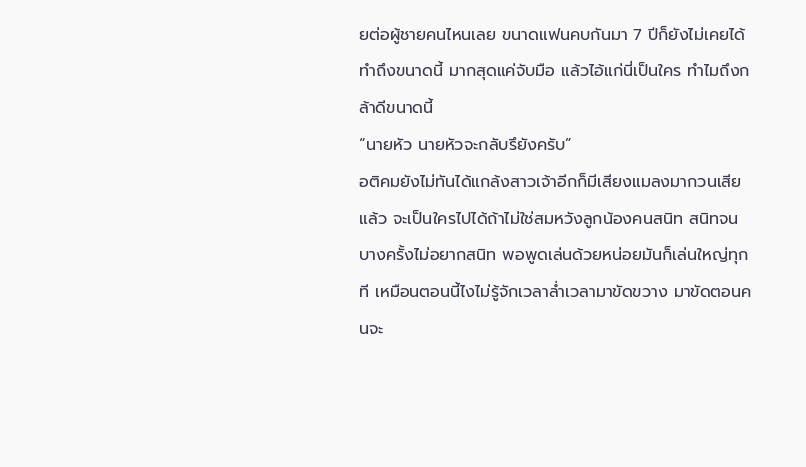ยต่อผู้ชายคนไหนเลย ขนาดแฟนคบกันมา 7 ปีก็ยังไม่เคยได้ทำถึงขนาดนี้ มากสุดแค่จับมือ แล้วไอ้แก่นี่เป็นใคร ทำไมถึงกล้าดีขนาดนี้
“นายหัว นายหัวจะกลับรึยังครับ”
อติคมยังไม่ทันได้แกล้งสาวเจ้าอีกก็มีเสียงแมลงมากวนเสียแล้ว จะเป็นใครไปได้ถ้าไม่ใช่สมหวังลูกน้องคนสนิท สนิทจนบางครั้งไม่อยากสนิท พอพูดเล่นด้วยหน่อยมันก็เล่นใหญ่ทุกที เหมือนตอนนี้ไงไม่รู้จักเวลาล่ำเวลามาขัดขวาง มาขัดตอนคนจะ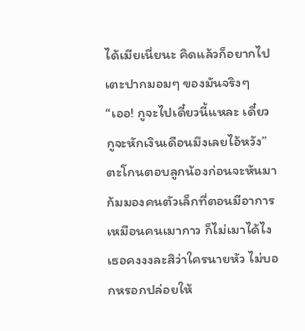ได้เมียเนี่ยนะ คิดแล้วก็อยากไปเตะปากมอมๆ ของมันจริงๆ
“เออ! กูจะไปเดี๋ยวนี้แหละ เดี๋ยวกูจะหักเงินเดือนมึงเลยไอ้หวัง”
ตะโกนตอบลูกน้องก่อนจะหันมาก้มมองคนตัวเล็กที่ตอนมีอาการเหมือนคนเมากาว ก็ไม่เมาได้ไงเธอคงงงละสิว่าใครนายหัว ไม่บอกหรอกปล่อยให้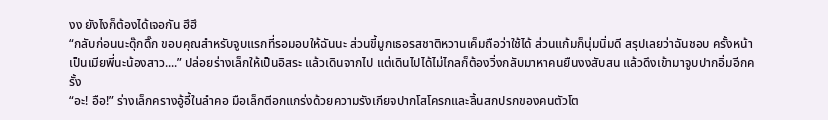งง ยังไงก็ต้องได้เจอกัน ฮึฮึ
“กลับก่อนนะดุ๊กดิ๊ก ขอบคุณสำหรับจูบแรกที่รอมอบให้ฉันนะ ส่วนขี้มูกเธอรสชาติหวานเค็มถือว่าใช้ได้ ส่วนแก้มก็นุ่มนิ่มดี สรุปเลยว่าฉันชอบ ครั้งหน้าเป็นเมียพี่นะน้องสาว....” ปล่อยร่างเล็กให้เป็นอิสระ แล้วเดินจากไป แต่เดินไปได้ไม่ไกลก็ต้องวิ่งกลับมาหาคนยืนงงสับสน แล้วดึงเข้ามาจูบปากอิ่มอีกครั้ง
“อะ! อือ!” ร่างเล็กครางอู้อี้ในลำคอ มือเล็กตีอกแกร่งด้วยความรังเกียจปากโสโครกและลิ้นสกปรกของคนตัวโต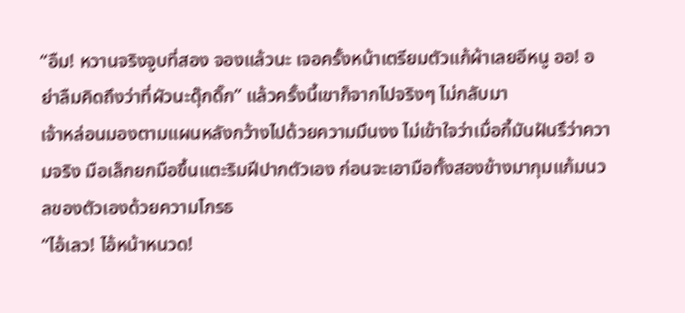“อืม! หวานจริงจูบที่สอง จองแล้วนะ เจอครั้งหน้าเตรียมตัวแก้ผ้าเลยอีหนู ออ! อย่าลืมคิดถึงว่าที่ผัวนะดุ๊กดิ๊ก” แล้วครั้งนี้เขาก็จากไปจริงๆ ไม่กลับมา
เจ้าหล่อนมองตามแผนหลังกว้างไปด้วยความมึนงง ไม่เข้าใจว่าเมื่อกี้มันฝันรึว่าความจริง มือเล็กยกมือขึ้นแตะริมฝีปากตัวเอง ก่อนจะเอามือทั้งสองข้างมากุมแก้มนวลของตัวเองด้วยความโกรธ
“ไอ้เลว! ไอ้หน้าหนวด!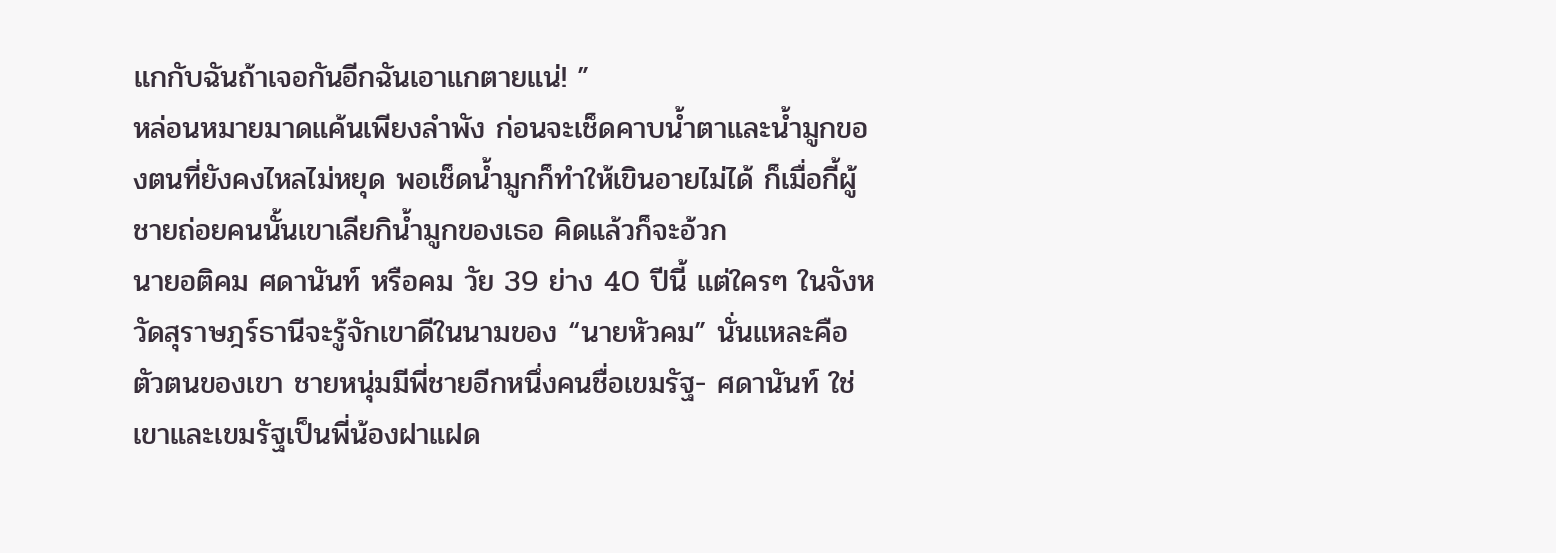แกกับฉันถ้าเจอกันอีกฉันเอาแกตายแน่! ”
หล่อนหมายมาดแค้นเพียงลำพัง ก่อนจะเช็ดคาบน้ำตาและน้ำมูกของตนที่ยังคงไหลไม่หยุด พอเช็ดน้ำมูกก็ทำให้เขินอายไม่ได้ ก็เมื่อกี้ผู้ชายถ่อยคนนั้นเขาเลียกิน้ำมูกของเธอ คิดแล้วก็จะอ้วก
นายอติคม ศดานันท์ หรือคม วัย 39 ย่าง 40 ปีนี้ แต่ใครๆ ในจังหวัดสุราษฎร์ธานีจะรู้จักเขาดีในนามของ “นายหัวคม” นั่นแหละคือตัวตนของเขา ชายหนุ่มมีพี่ชายอีกหนึ่งคนชื่อเขมรัฐ- ศดานันท์ ใช่เขาและเขมรัฐเป็นพี่น้องฝาแฝด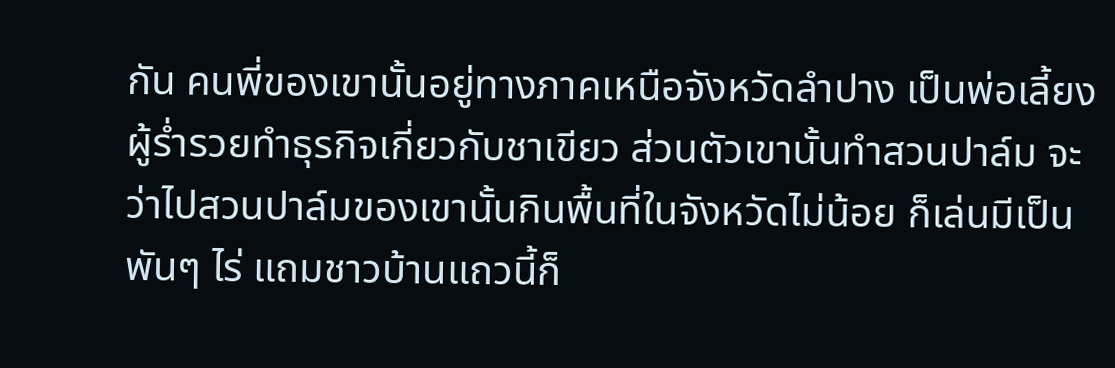กัน คนพี่ของเขานั้นอยู่ทางภาคเหนือจังหวัดลำปาง เป็นพ่อเลี้ยงผู้ร่ำรวยทำธุรกิจเกี่ยวกับชาเขียว ส่วนตัวเขานั้นทำสวนปาล์ม จะว่าไปสวนปาล์มของเขานั้นกินพื้นที่ในจังหวัดไม่น้อย ก็เล่นมีเป็นพันๆ ไร่ แถมชาวบ้านแถวนี้ก็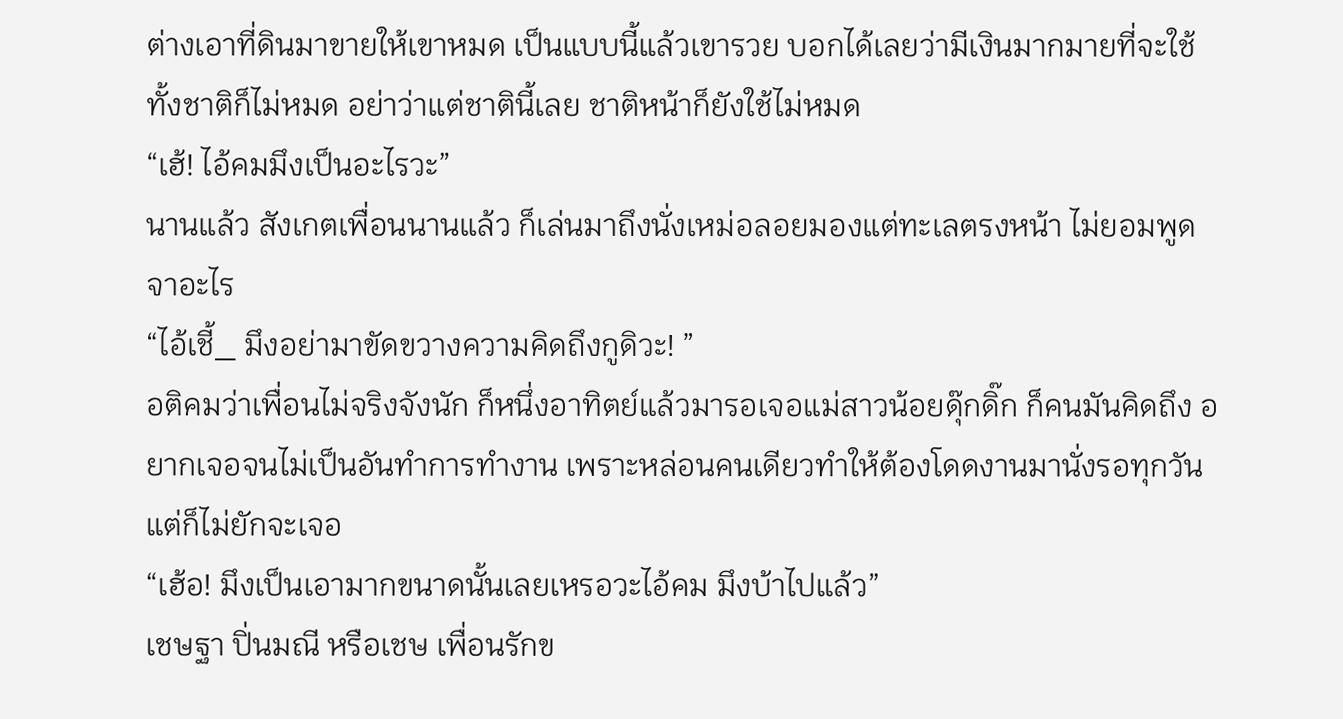ต่างเอาที่ดินมาขายให้เขาหมด เป็นแบบนี้แล้วเขารวย บอกได้เลยว่ามีเงินมากมายที่จะใช้ทั้งชาติก็ไม่หมด อย่าว่าแต่ชาตินี้เลย ชาติหน้าก็ยังใช้ไม่หมด
“เฮ้! ไอ้คมมึงเป็นอะไรวะ”
นานแล้ว สังเกตเพื่อนนานแล้ว ก็เล่นมาถึงนั่งเหม่อลอยมองแต่ทะเลตรงหน้า ไม่ยอมพูดจาอะไร
“ไอ้เชี้_ มึงอย่ามาขัดขวางความคิดถึงกูดิวะ! ”
อติคมว่าเพื่อนไม่จริงจังนัก ก็หนึ่งอาทิตย์แล้วมารอเจอแม่สาวน้อยดุ๊กดิ๊ก ก็คนมันคิดถึง อยากเจอจนไม่เป็นอันทำการทำงาน เพราะหล่อนคนเดียวทำให้ต้องโดดงานมานั่งรอทุกวัน แต่ก็ไม่ยักจะเจอ
“เฮ้อ! มึงเป็นเอามากขนาดนั้นเลยเหรอวะไอ้คม มึงบ้าไปแล้ว”
เชษฐา ปิ่นมณี หรือเชษ เพื่อนรักข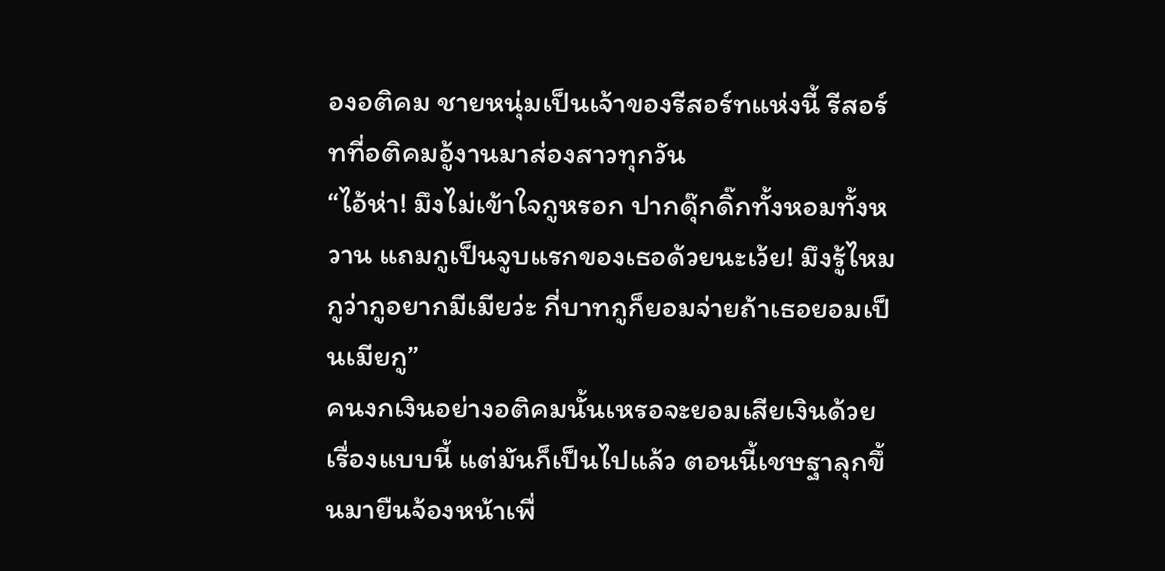องอติคม ชายหนุ่มเป็นเจ้าของรีสอร์ทแห่งนี้ รีสอร์ทที่อติคมอู้งานมาส่องสาวทุกวัน
“ไอ้ห่า! มึงไม่เข้าใจกูหรอก ปากดุ๊กดิ๊กทั้งหอมทั้งหวาน แถมกูเป็นจูบแรกของเธอด้วยนะเว้ย! มึงรู้ไหมกูว่ากูอยากมีเมียว่ะ กี่บาทกูก็ยอมจ่ายถ้าเธอยอมเป็นเมียกู”
คนงกเงินอย่างอติคมนั้นเหรอจะยอมเสียเงินด้วยเรื่องแบบนี้ แต่มันก็เป็นไปแล้ว ตอนนี้เชษฐาลุกขึ้นมายืนจ้องหน้าเพื่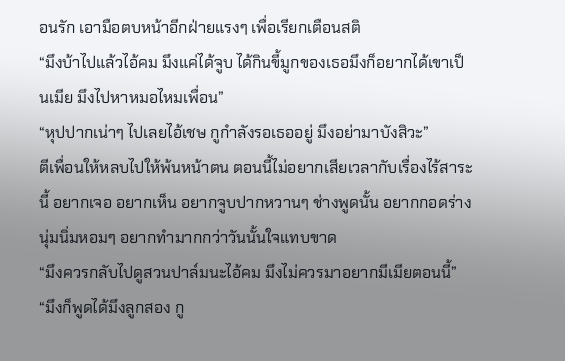อนรัก เอามือตบหน้าอีกฝ่ายแรงๆ เพื่อเรียกเตือนสติ
“มึงบ้าไปแล้วไอ้คม มึงแค่ได้จูบ ได้กินขี้มูกของเธอมึงก็อยากได้เขาเป็นเมีย มึงไปหาหมอไหมเพื่อน”
“หุปปากเน่าๆ ไปเลยไอ้เชษ กูกำลังรอเธออยู่ มึงอย่ามาบังสิวะ”
ตีเพื่อนให้หลบไปให้พ้นหน้าตน ตอนนี้ไม่อยากเสียเวลากับเรื่องไร้สาระนี้ อยากเจอ อยากเห็น อยากจูบปากหวานๆ ช่างพูดนั้น อยากกอดร่างนุ่มนิ่มหอมๆ อยากทำมากกว่าวันนั้นใจแทบขาด
“มึงควรกลับไปดูสวนปาล์มนะไอ้คม มึงไม่ควรมาอยากมีเมียตอนนี้”
“มึงก็พูดได้มึงลูกสอง กู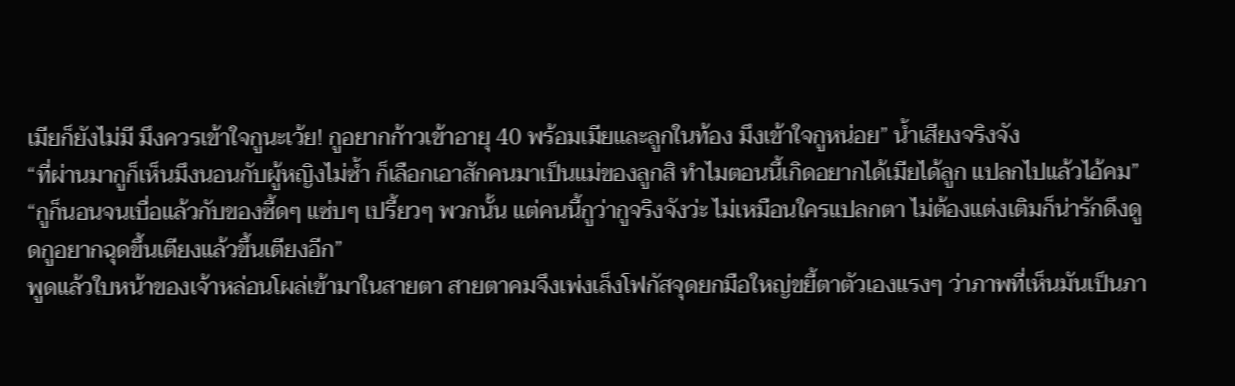เมียก็ยังไม่มี มึงควรเข้าใจกูนะเว้ย! กูอยากก้าวเข้าอายุ 40 พร้อมเมียและลูกในท้อง มึงเข้าใจกูหน่อย” น้ำเสียงจริงจัง
“ที่ผ่านมากูก็เห็นมึงนอนกับผู้หญิงไม่ซ้ำ ก็เลือกเอาสักคนมาเป็นแม่ของลูกสิ ทำไมตอนนี้เกิดอยากได้เมียได้ลูก แปลกไปแล้วไอ้คม”
“กูก็นอนจนเบื่อแล้วกับของซี้ดๆ แซ่บๆ เปรี้ยวๆ พวกนั้น แต่คนนี้กูว่ากูจริงจังว่ะ ไม่เหมือนใครแปลกตา ไม่ต้องแต่งเติมก็น่ารักดึงดูดกูอยากฉุดขึ้นเตียงแล้วขึ้นเตียงอีก”
พูดแล้วใบหน้าของเจ้าหล่อนโผล่เข้ามาในสายตา สายตาคมจึงเพ่งเล็งโฟกัสจุดยกมือใหญ่ขยี้ตาตัวเองแรงๆ ว่าภาพที่เห็นมันเป็นภา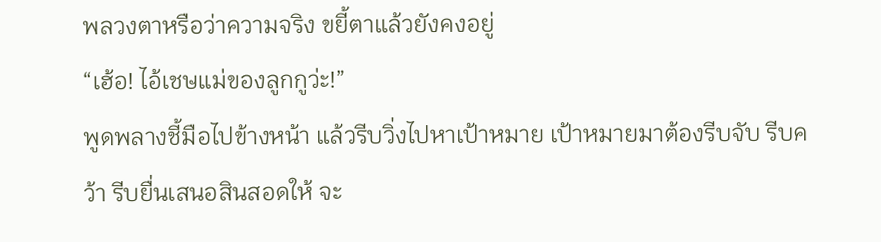พลวงตาหรือว่าความจริง ขยี้ตาแล้วยังคงอยู่
“เฮ้อ! ไอ้เชษแม่ของลูกกูว่ะ!”
พูดพลางชี้มือไปข้างหน้า แล้วรีบวิ่งไปหาเป้าหมาย เป้าหมายมาต้องรีบจับ รีบคว้า รีบยื่นเสนอสินสอดให้ จะ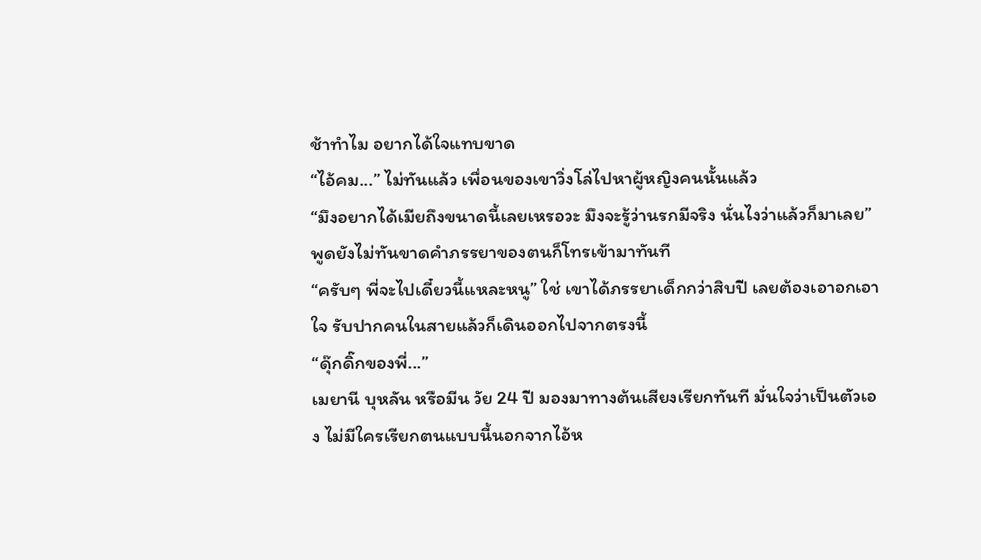ช้าทำไม อยากได้ใจแทบขาด
“ไอ้คม...” ไม่ทันแล้ว เพื่อนของเขาวิ่งโล่ไปหาผู้หญิงคนนั้นแล้ว
“มึงอยากได้เมียถึงขนาดนี้เลยเหรอวะ มึงจะรู้ว่านรกมีจริง นั่นไงว่าแล้วก็มาเลย” พูดยังไม่ทันขาดคำภรรยาของตนก็โทรเข้ามาทันที
“ครับๆ พี่จะไปเดี๋ยวนี้แหละหนู” ใช่ เขาได้ภรรยาเด็กกว่าสิบปี เลยต้องเอาอกเอาใจ รับปากคนในสายแล้วก็เดินออกไปจากตรงนี้
“ดุ๊กดิ๊กของพี่...”
เมยานี บุหลัน หรือมีน วัย 24 ปี มองมาทางต้นเสียงเรียกทันที มั่นใจว่าเป็นตัวเอง ไม่มีใครเรียกตนแบบนี้นอกจากไอ้ห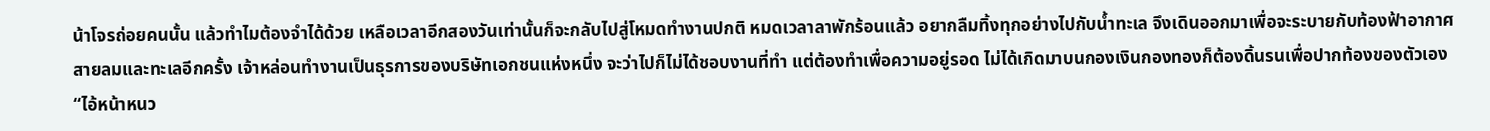น้าโจรถ่อยคนนั้น แล้วทำไมต้องจำได้ด้วย เหลือเวลาอีกสองวันเท่านั้นก็จะกลับไปสู่โหมดทำงานปกติ หมดเวลาลาพักร้อนแล้ว อยากลืมทิ้งทุกอย่างไปกับน้ำทะเล จึงเดินออกมาเพื่อจะระบายกับท้องฟ้าอากาศสายลมและทะเลอีกครั้ง เจ้าหล่อนทำงานเป็นธุรการของบริษัทเอกชนแห่งหนึ่ง จะว่าไปก็ไม่ได้ชอบงานที่ทำ แต่ต้องทำเพื่อความอยู่รอด ไม่ได้เกิดมาบนกองเงินกองทองก็ต้องดิ้นรนเพื่อปากท้องของตัวเอง
“ไอ้หน้าหนว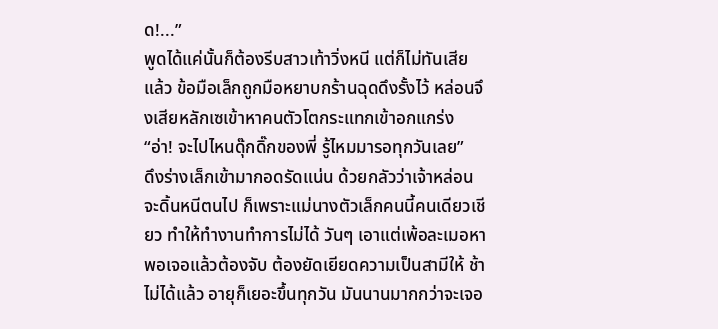ด!...”
พูดได้แค่นั้นก็ต้องรีบสาวเท้าวิ่งหนี แต่ก็ไม่ทันเสียแล้ว ข้อมือเล็กถูกมือหยาบกร้านฉุดดึงรั้งไว้ หล่อนจึงเสียหลักเซเข้าหาคนตัวโตกระแทกเข้าอกแกร่ง
“อ่า! จะไปไหนดุ๊กดิ๊กของพี่ รู้ไหมมารอทุกวันเลย”
ดึงร่างเล็กเข้ามากอดรัดแน่น ด้วยกลัวว่าเจ้าหล่อนจะดิ้นหนีตนไป ก็เพราะแม่นางตัวเล็กคนนี้คนเดียวเชียว ทำให้ทำงานทำการไม่ได้ วันๆ เอาแต่เพ้อละเมอหา พอเจอแล้วต้องจับ ต้องยัดเยียดความเป็นสามีให้ ช้าไม่ได้แล้ว อายุก็เยอะขึ้นทุกวัน มันนานมากกว่าจะเจอ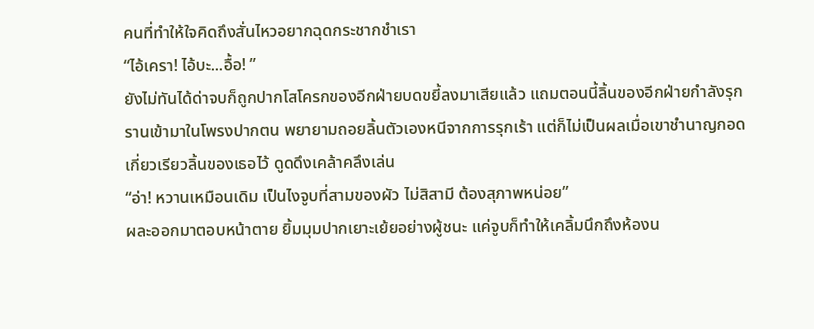คนที่ทำให้ใจคิดถึงสั่นไหวอยากฉุดกระชากชำเรา
“ไอ้เครา! ไอ้บะ...อื้อ! ”
ยังไม่ทันได้ด่าจบก็ถูกปากโสโครกของอีกฝ่ายบดขยี้ลงมาเสียแล้ว แถมตอนนี้ลิ้นของอีกฝ่ายกำลังรุกรานเข้ามาในโพรงปากตน พยายามถอยลิ้นตัวเองหนีจากการรุกเร้า แต่ก็ไม่เป็นผลเมื่อเขาชำนาญกอดเกี่ยวเรียวลิ้นของเธอไว้ ดูดดึงเคล้าคลึงเล่น
“อ่า! หวานเหมือนเดิม เป็นไงจูบที่สามของผัว ไม่สิสามี ต้องสุภาพหน่อย”
ผละออกมาตอบหน้าตาย ยิ้มมุมปากเยาะเย้ยอย่างผู้ชนะ แค่จูบก็ทำให้เคลิ้มนึกถึงห้องน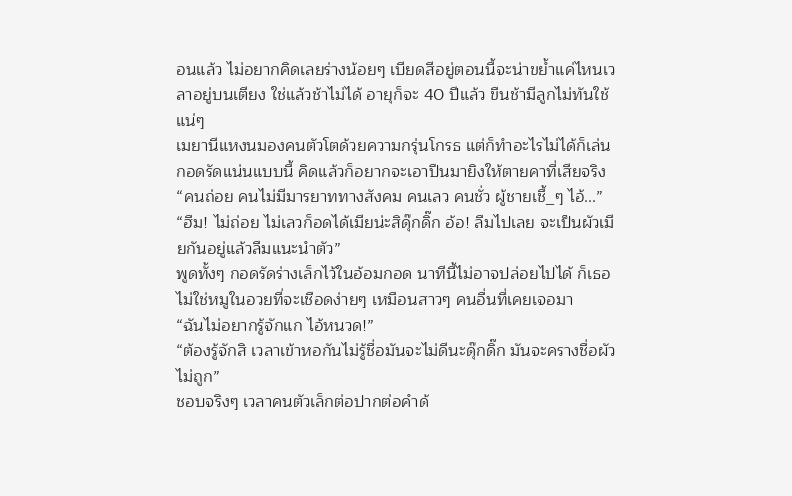อนแล้ว ไม่อยากคิดเลยร่างน้อยๆ เบียดสีอยู่ตอนนี้จะน่าขย้ำแค่ไหนเวลาอยู่บนเตียง ใช่แล้วช้าไม่ได้ อายุก็จะ 40 ปีแล้ว ขืนช้ามีลูกไม่ทันใช้แน่ๆ
เมยานีแหงนมองคนตัวโตด้วยความกรุ่นโกรธ แต่ก็ทำอะไรไม่ได้ก็เล่นกอดรัดแน่นแบบนี้ คิดแล้วก็อยากจะเอาปืนมายิงให้ตายคาที่เสียจริง
“คนถ่อย คนไม่มีมารยาททางสังคม คนเลว คนชั่ว ผู้ชายเชี้_ๆ ไอ้...”
“ฮืม! ไม่ถ่อย ไม่เลวก็อดได้เมียน่ะสิดุ๊กดิ๊ก อ้อ! ลืมไปเลย จะเป็นผัวเมียกันอยู่แล้วลืมแนะนำตัว”
พูดทั้งๆ กอดรัดร่างเล็กไว้ในอ้อมกอด นาทีนี้ไม่อาจปล่อยไปได้ ก็เธอไม่ใช่หมูในอวยที่จะเชือดง่ายๆ เหมือนสาวๆ คนอื่นที่เคยเจอมา
“ฉันไม่อยากรู้จักแก ไอ้หนวด!”
“ต้องรู้จักสิ เวลาเข้าหอกันไม่รู้ชื่อมันจะไม่ดีนะดุ๊กดิ๊ก มันจะครางชื่อผัวไม่ถูก”
ชอบจริงๆ เวลาคนตัวเล็กต่อปากต่อคำด้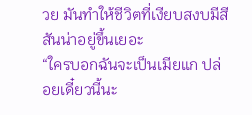วย มันทำให้ชีวิตที่เงียบสงบมีสีสันน่าอยู่ขึ้นเยอะ
“ใครบอกฉันจะเป็นเมียแก ปล่อยเดี๋ยวนี้นะ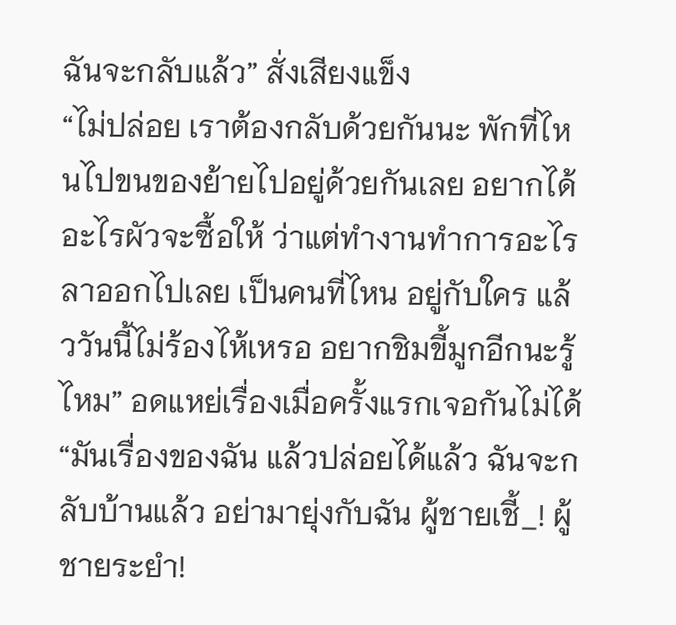ฉันจะกลับแล้ว” สั่งเสียงแข็ง
“ไม่ปล่อย เราต้องกลับด้วยกันนะ พักที่ไหนไปขนของย้ายไปอยู่ด้วยกันเลย อยากได้อะไรผัวจะซื้อให้ ว่าแต่ทำงานทำการอะไรลาออกไปเลย เป็นคนที่ไหน อยู่กับใคร แล้ววันนี้ไม่ร้องไห้เหรอ อยากชิมขี้มูกอีกนะรู้ไหม” อดแหย่เรื่องเมื่อครั้งแรกเจอกันไม่ได้
“มันเรื่องของฉัน แล้วปล่อยได้แล้ว ฉันจะกลับบ้านแล้ว อย่ามายุ่งกับฉัน ผู้ชายเชี้_! ผู้ชายระยำ!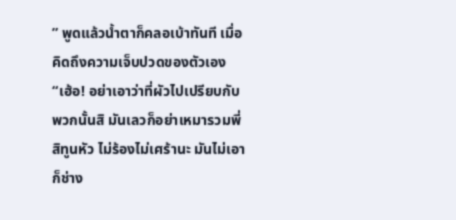” พูดแล้วน้ำตาก็คลอเบ้าทันที เมื่อคิดถึงความเจ็บปวดของตัวเอง
“เฮ้อ! อย่าเอาว่าที่ผัวไปเปรียบกับพวกนั้นสิ มันเลวก็อย่าเหมารวมพี่สิทูนหัว ไม่ร้องไม่เศร้านะ มันไม่เอาก็ช่าง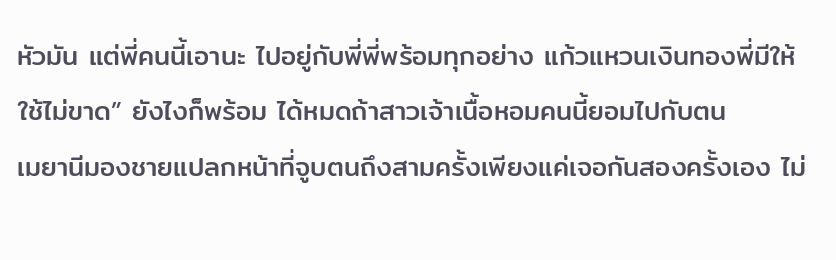หัวมัน แต่พี่คนนี้เอานะ ไปอยู่กับพี่พี่พร้อมทุกอย่าง แก้วแหวนเงินทองพี่มีให้ใช้ไม่ขาด” ยังไงก็พร้อม ได้หมดถ้าสาวเจ้าเนื้อหอมคนนี้ยอมไปกับตน
เมยานีมองชายแปลกหน้าที่จูบตนถึงสามครั้งเพียงแค่เจอกันสองครั้งเอง ไม่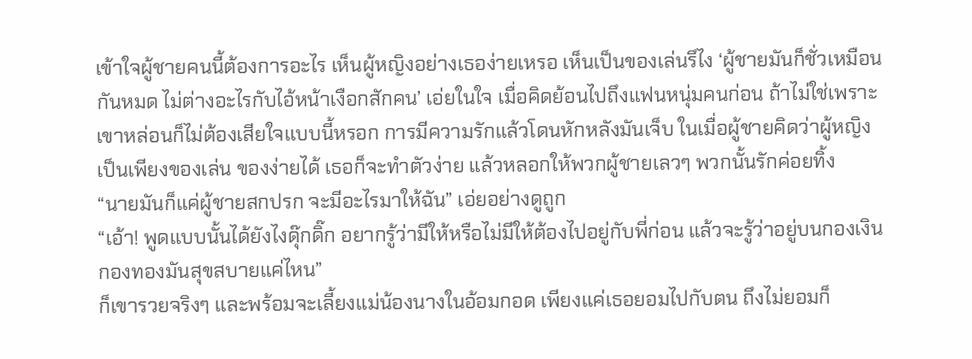เข้าใจผู้ชายคนนี้ต้องการอะไร เห็นผู้หญิงอย่างเธอง่ายเหรอ เห็นเป็นของเล่นรึไง ‘ผู้ชายมันก็ชั่วเหมือนกันหมด ไม่ต่างอะไรกับไอ้หน้าเงือกสักคน’ เอ่ยในใจ เมื่อคิดย้อนไปถึงแฟนหนุ่มคนก่อน ถ้าไม่ใช่เพราะเขาหล่อนก็ไม่ต้องเสียใจแบบนี้หรอก การมีความรักแล้วโดนหักหลังมันเจ็บ ในเมื่อผู้ชายคิดว่าผู้หญิงเป็นเพียงของเล่น ของง่ายได้ เธอก็จะทำตัวง่าย แล้วหลอกให้พวกผู้ชายเลวๆ พวกนั้นรักค่อยทิ้ง
“นายมันก็แค่ผู้ชายสกปรก จะมีอะไรมาให้ฉัน” เอ่ยอย่างดูถูก
“เอ้า! พูดแบบนั้นได้ยังไงดุ๊กดิ๊ก อยากรู้ว่ามีให้หรือไม่มีให้ต้องไปอยู่กับพี่ก่อน แล้วจะรู้ว่าอยู่บนกองเงินกองทองมันสุขสบายแค่ไหน”
ก็เขารวยจริงๆ และพร้อมจะเลี้ยงแม่น้องนางในอ้อมกอด เพียงแค่เธอยอมไปกับตน ถึงไม่ยอมก็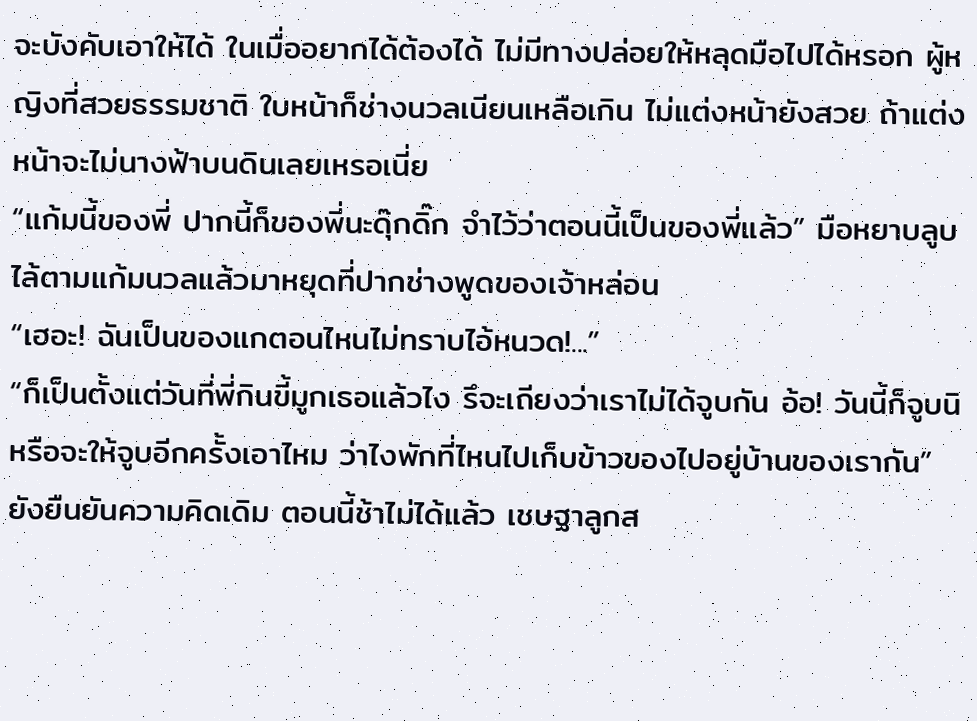จะบังคับเอาให้ได้ ในเมื่ออยากได้ต้องได้ ไม่มีทางปล่อยให้หลุดมือไปได้หรอก ผู้หญิงที่สวยธรรมชาติ ใบหน้าก็ช่างนวลเนียนเหลือเกิน ไม่แต่งหน้ายังสวย ถ้าแต่งหน้าจะไม่นางฟ้าบนดินเลยเหรอเนี่ย
“แก้มนี้ของพี่ ปากนี้ก็ของพี่นะดุ๊กดิ๊ก จำไว้ว่าตอนนี้เป็นของพี่แล้ว” มือหยาบลูบไล้ตามแก้มนวลแล้วมาหยุดที่ปากช่างพูดของเจ้าหล่อน
“เฮอะ! ฉันเป็นของแกตอนไหนไม่ทราบไอ้หนวด!...”
“ก็เป็นตั้งแต่วันที่พี่กินขี้มูกเธอแล้วไง รึจะเถียงว่าเราไม่ได้จูบกัน อ้อ! วันนี้ก็จูบนิ หรือจะให้จูบอีกครั้งเอาไหม ว่าไงพักที่ไหนไปเก็บข้าวของไปอยู่บ้านของเรากัน”
ยังยืนยันความคิดเดิม ตอนนี้ช้าไม่ได้แล้ว เชษฐาลูกส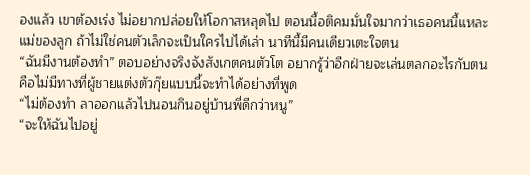องแล้ว เขาต้องเร่ง ไม่อยากปล่อยให้โอกาสหลุดไป ตอนนี้อติคมมั่นใจมากว่าเธอคนนี้แหละแม่ของลูก ถ้าไม่ใช่คนตัวเล็กจะเป็นใครไปได้เล่า นาทีนี้มีคนเดียวเตะใจตน
“ฉันมีงานต้องทำ” ตอบอย่างจริงจังสังเกตคนตัวโต อยากรู้ว่าอีกฝ่ายจะเล่นตลกอะไรกับตน คือไม่มีทางที่ผู้ชายแต่งตัวกุ๊ยแบบนี้จะทำได้อย่างที่พูด
“ไม่ต้องทำ ลาออกแล้วไปนอนกินอยู่บ้านพี่ดีกว่าหนู”
“จะให้ฉันไปอยู่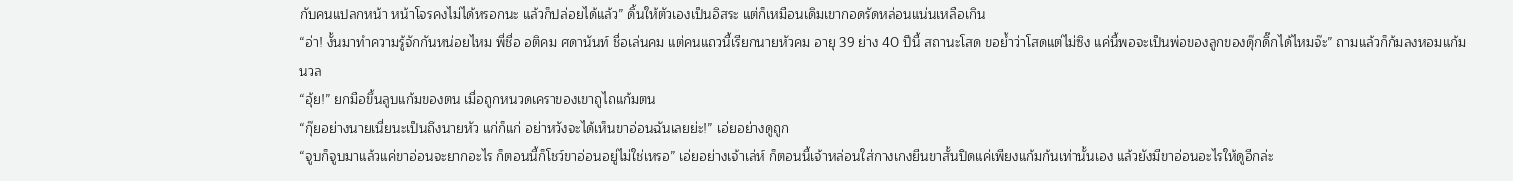กับคนแปลกหน้า หน้าโจรคงไม่ได้หรอกนะ แล้วก็ปล่อยได้แล้ว” ดิ้นให้ตัวเองเป็นอิสระ แต่ก็เหมือนเดิมเขากอดรัดหล่อนแน่นเหลือเกิน
“อ่า! งั้นมาทำความรู้จักกันหน่อยไหม พี่ชื่อ อติคม ศดานันท์ ชื่อเล่นคม แต่คนแถวนี้เรียกนายหัวคม อายุ 39 ย่าง 40 ปีนี้ สถานะโสด ขอย้ำว่าโสดแต่ไม่ซิง แค่นี้พอจะเป็นพ่อของลูกของดุ๊กดิ๊กได้ไหมจ๊ะ” ถามแล้วก็ก้มลงหอมแก้มนวล
“อุ้ย!” ยกมือขึ้นลูบแก้มของตน เมื่อถูกหนวดเคราของเขาถูไถแก้มตน
“กุ๊ยอย่างนายเนี่ยนะเป็นถึงนายหัว แก่ก็แก่ อย่าหวังจะได้เห็นขาอ่อนฉันเลยย่ะ!” เอ่ยอย่างดูถูก
“จูบก็จูบมาแล้วแค่ขาอ่อนจะยากอะไร ก็ตอนนี้ก็โชว์ขาอ่อนอยู่ไม่ใช่เหรอ” เอ่ยอย่างเจ้าเล่ห์ ก็ตอนนี้เจ้าหล่อนใส่กางเกงยีนขาสั้นปิดแค่เพียงแก้มก้นเท่านั้นเอง แล้วยังมีขาอ่อนอะไรให้ดูอีกล่ะ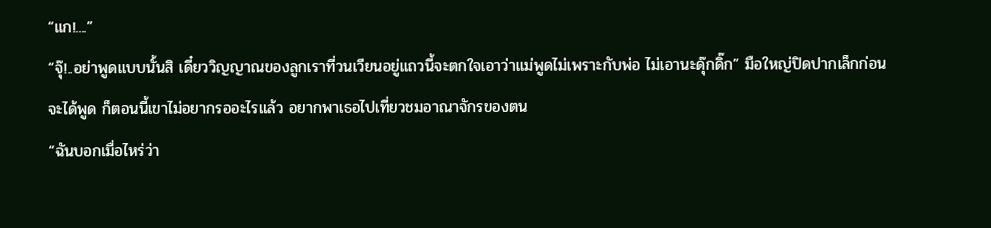“แก!....”
“จุ๊!..อย่าพูดแบบนั้นสิ เดี๋ยววิญญาณของลูกเราที่วนเวียนอยู่แถวนี้จะตกใจเอาว่าแม่พูดไม่เพราะกับพ่อ ไม่เอานะดุ๊กดิ๊ก” มือใหญ่ปิดปากเล็กก่อนจะได้พูด ก็ตอนนี้เขาไม่อยากรออะไรแล้ว อยากพาเธอไปเที่ยวชมอาณาจักรของตน
“ฉันบอกเมื่อไหร่ว่า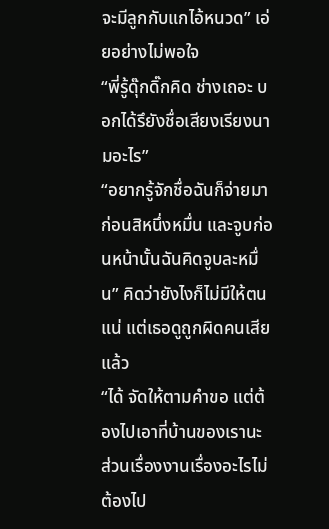จะมีลูกกับแกไอ้หนวด” เอ่ยอย่างไม่พอใจ
“พี่รู้ดุ๊กดิ๊กคิด ช่างเถอะ บอกได้รึยังชื่อเสียงเรียงนามอะไร”
“อยากรู้จักชื่อฉันก็จ่ายมาก่อนสิหนึ่งหมื่น และจูบก่อนหน้านั้นฉันคิดจูบละหมื่น” คิดว่ายังไงก็ไม่มีให้ตนแน่ แต่เธอดูถูกผิดคนเสียแล้ว
“ได้ จัดให้ตามคำขอ แต่ต้องไปเอาที่บ้านของเรานะ ส่วนเรื่องงานเรื่องอะไรไม่ต้องไป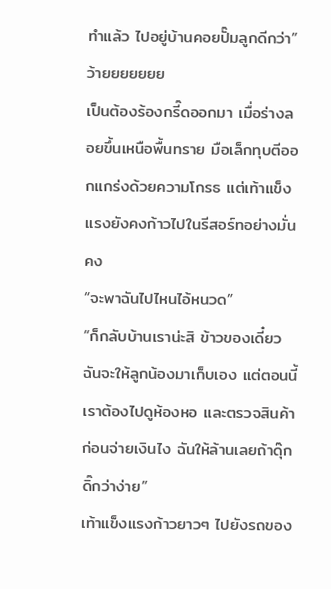ทำแล้ว ไปอยู่บ้านคอยปั๊มลูกดีกว่า”
ว้ายยยยยยย
เป็นต้องร้องกรี๊ดออกมา เมื่อร่างลอยขึ้นเหนือพื้นทราย มือเล็กทุบตีออกแกร่งด้วยความโกรธ แต่เท้าแข็งแรงยังคงก้าวไปในรีสอร์ทอย่างมั่นคง
“จะพาฉันไปไหนไอ้หนวด”
“ก็กลับบ้านเราน่ะสิ ข้าวของเดี๋ยวฉันจะให้ลูกน้องมาเก็บเอง แต่ตอนนี้เราต้องไปดูห้องหอ และตรวจสินค้าก่อนจ่ายเงินไง ฉันให้ล้านเลยถ้าดุ๊กดิ๊กว่าง่าย”
เท้าแข็งแรงก้าวยาวๆ ไปยังรถของ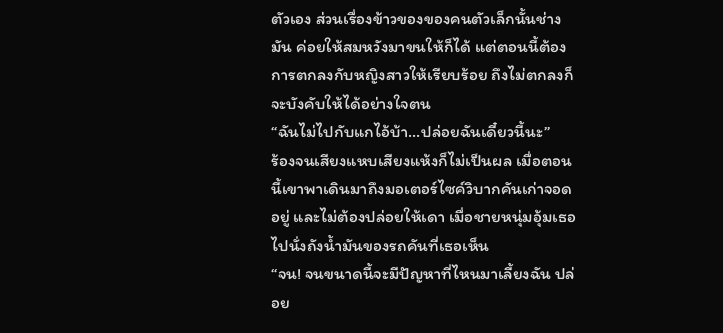ตัวเอง ส่วนเรื่องข้าวของของคนตัวเล็กนั้นช่างมัน ค่อยให้สมหวังมาขนให้ก็ได้ แต่ตอนนี้ต้องการตกลงกับหญิงสาวให้เรียบร้อย ถึงไม่ตกลงก็จะบังคับให้ได้อย่างใจตน
“ฉันไม่ไปกับแกไอ้บ้า...ปล่อยฉันเดี๋ยวนี้นะ”
ร้องจนเสียงแหบเสียงแห้งก็ไม่เป็นผล เมื่อตอนนี้เขาพาเดินมาถึงมอเตอร์ไซค์วิบากคันเก่าจอดอยู่ และไม่ต้องปล่อยให้เดา เมื่อชายหนุ่มอุ้มเธอไปนั่งถังน้ำมันของรถคันที่เธอเห็น
“จน! จนขนาดนี้จะมีปัญหาที่ไหนมาเลี้ยงฉัน ปล่อย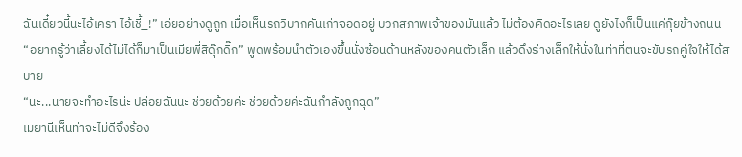ฉันเดี๋ยวนี้นะไอ้เครา ไอ้เชี้_!” เอ่ยอย่างดูถูก เมื่อเห็นรถวิบากคันเก่าจอดอยู่ บวกสภาพเจ้าของมันแล้ว ไม่ต้องคิดอะไรเลย ดูยังไงก็เป็นแค่กุ๊ยข้างถนน
“อยากรู้ว่าเลี้ยงได้ไม่ได้ก็มาเป็นเมียพี่สิดุ๊กดิ๊ก” พูดพร้อมนำตัวเองขึ้นนั่งซ้อนด้านหลังของคนตัวเล็ก แล้วดึงร่างเล็กให้นั่งในท่าที่ตนจะขับรถคู่ใจให้ได้สบาย
“นะ...นายจะทำอะไรน่ะ ปล่อยฉันนะ ช่วยด้วยค่ะ ช่วยด้วยค่ะฉันกำลังถูกฉุด”
เมยานีเห็นท่าจะไม่ดีจึงร้อง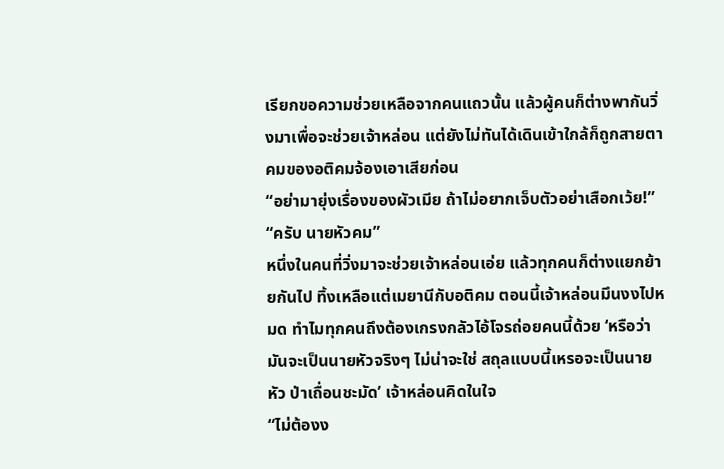เรียกขอความช่วยเหลือจากคนแถวนั้น แล้วผู้คนก็ต่างพากันวิ่งมาเพื่อจะช่วยเจ้าหล่อน แต่ยังไม่ทันได้เดินเข้าใกล้ก็ถูกสายตาคมของอติคมจ้องเอาเสียก่อน
“อย่ามายุ่งเรื่องของผัวเมีย ถ้าไม่อยากเจ็บตัวอย่าเสือกเว้ย!”
“ครับ นายหัวคม”
หนึ่งในคนที่วิ่งมาจะช่วยเจ้าหล่อนเอ่ย แล้วทุกคนก็ต่างแยกย้ายกันไป ทิ้งเหลือแต่เมยานีกับอติคม ตอนนี้เจ้าหล่อนมึนงงไปหมด ทำไมทุกคนถึงต้องเกรงกลัวไอ้โจรถ่อยคนนี้ด้วย ‘หรือว่ามันจะเป็นนายหัวจริงๆ ไม่น่าจะใช่ สถุลแบบนี้เหรอจะเป็นนายหัว ป่าเถื่อนชะมัด’ เจ้าหล่อนคิดในใจ
“ไม่ต้องง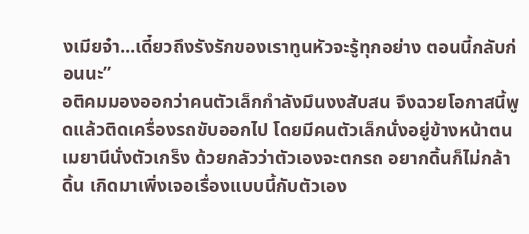งเมียจ๋า...เดี๋ยวถึงรังรักของเราทูนหัวจะรู้ทุกอย่าง ตอนนี้กลับก่อนนะ”
อติคมมองออกว่าคนตัวเล็กกำลังมึนงงสับสน จึงฉวยโอกาสนี้พูดแล้วติดเครื่องรถขับออกไป โดยมีคนตัวเล็กนั่งอยู่ข้างหน้าตน
เมยานีนั่งตัวเกร็ง ด้วยกลัวว่าตัวเองจะตกรถ อยากดิ้นก็ไม่กล้าดิ้น เกิดมาเพิ่งเจอเรื่องแบบนี้กับตัวเอง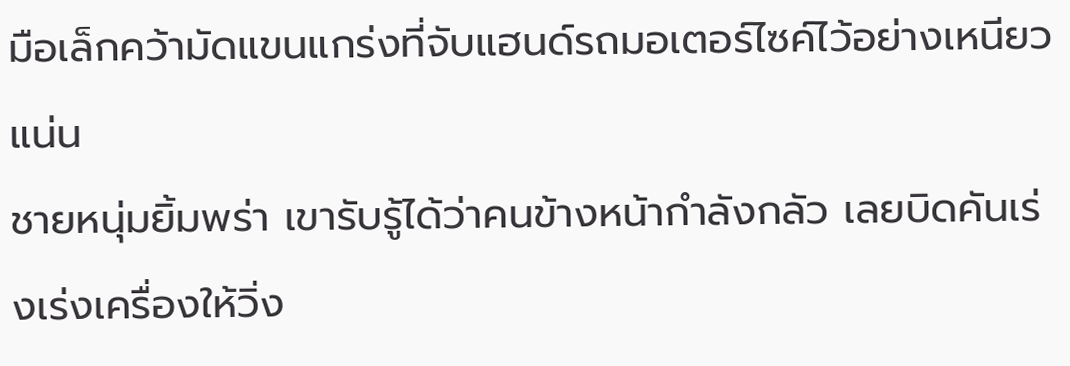มือเล็กคว้ามัดแขนแกร่งที่จับแฮนด์รถมอเตอร์ไซค์ไว้อย่างเหนียวแน่น
ชายหนุ่มยิ้มพร่า เขารับรู้ได้ว่าคนข้างหน้ากำลังกลัว เลยบิดคันเร่งเร่งเครื่องให้วิ่ง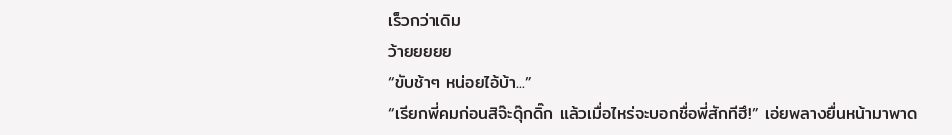เร็วกว่าเดิม
ว้ายยยยย
“ขับช้าๆ หน่อยไอ้บ้า...”
“เรียกพี่คมก่อนสิจ๊ะดุ๊กดิ๊ก แล้วเมื่อไหร่จะบอกชื่อพี่สักทีฮึ!” เอ่ยพลางยื่นหน้ามาพาด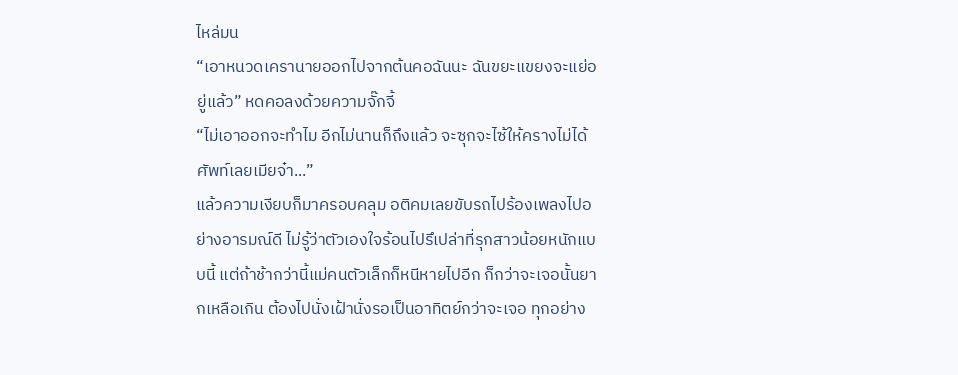ไหล่มน
“เอาหนวดเครานายออกไปจากต้นคอฉันนะ ฉันขยะแขยงจะแย่อยู่แล้ว” หดคอลงด้วยความจั๊กจี้
“ไม่เอาออกจะทำไม อีกไม่นานก็ถึงแล้ว จะซุกจะไซ้ให้ครางไม่ได้ศัพท์เลยเมียจ๋า...”
แล้วความเงียบก็มาครอบคลุม อติคมเลยขับรถไปร้องเพลงไปอย่างอารมณ์ดี ไม่รู้ว่าตัวเองใจร้อนไปรึเปล่าที่รุกสาวน้อยหนักแบบนี้ แต่ถ้าช้ากว่านี้แม่คนตัวเล็กก็หนีหายไปอีก ก็กว่าจะเจอนั้นยากเหลือเกิน ต้องไปนั่งเฝ้านั่งรอเป็นอาทิตย์กว่าจะเจอ ทุกอย่าง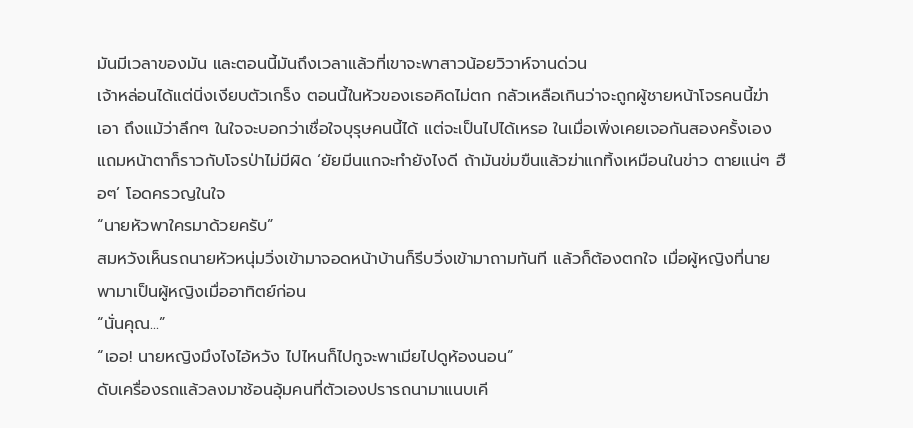มันมีเวลาของมัน และตอนนี้มันถึงเวลาแล้วที่เขาจะพาสาวน้อยวิวาห์จานด่วน
เจ้าหล่อนได้แต่นิ่งเงียบตัวเกร็ง ตอนนี้ในหัวของเธอคิดไม่ตก กลัวเหลือเกินว่าจะถูกผู้ชายหน้าโจรคนนี้ฆ่าเอา ถึงแม้ว่าลึกๆ ในใจจะบอกว่าเชื่อใจบุรุษคนนี้ได้ แต่จะเป็นไปได้เหรอ ในเมื่อเพิ่งเคยเจอกันสองครั้งเอง แถมหน้าตาก็ราวกับโจรป่าไม่มีผิด ‘ยัยมีนแกจะทำยังไงดี ถ้ามันข่มขืนแล้วฆ่าแกทิ้งเหมือนในข่าว ตายแน่ๆ ฮือๆ’ โอดครวญในใจ
“นายหัวพาใครมาด้วยครับ”
สมหวังเห็นรถนายหัวหนุ่มวิ่งเข้ามาจอดหน้าบ้านก็รีบวิ่งเข้ามาถามทันที แล้วก็ต้องตกใจ เมื่อผู้หญิงที่นายพามาเป็นผู้หญิงเมื่ออาทิตย์ก่อน
“นั่นคุณ...”
“เออ! นายหญิงมึงไงไอ้หวัง ไปไหนก็ไปกูจะพาเมียไปดูห้องนอน”
ดับเครื่องรถแล้วลงมาช้อนอุ้มคนที่ตัวเองปรารถนามาแนบเคี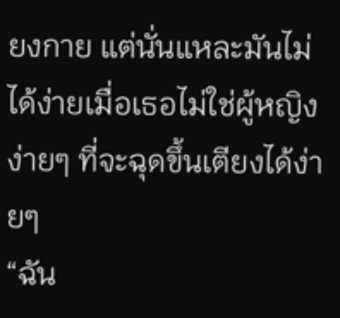ยงกาย แต่นั่นแหละมันไม่ได้ง่ายเมื่อเธอไม่ใช่ผู้หญิงง่ายๆ ที่จะฉุดขึ้นเตียงได้ง่ายๆ
“ฉัน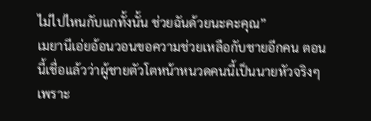ไม่ไปไหนกับแกทั้งนั้น ช่วยฉันด้วยนะคะคุณ”
เมยานีเอ่ยอ้อนวอนขอความช่วยเหลือกับชายอีกคน ตอนนี้เชื่อแล้วว่าผู้ชายตัวโตหน้าหนวดคนนี้เป็นนายหัวจริงๆ เพราะ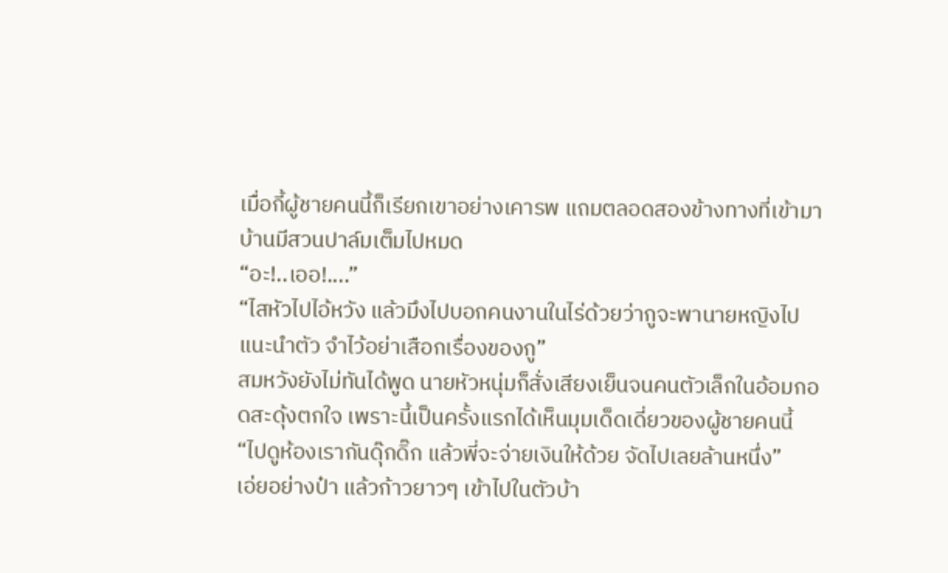เมื่อกี้ผู้ชายคนนี้ก็เรียกเขาอย่างเคารพ แถมตลอดสองข้างทางที่เข้ามาบ้านมีสวนปาล์มเต็มไปหมด
“อะ!..เออ!....”
“ไสหัวไปไอ้หวัง แล้วมึงไปบอกคนงานในไร่ด้วยว่ากูจะพานายหญิงไปแนะนำตัว จำไว้อย่าเสือกเรื่องของกู”
สมหวังยังไม่ทันได้พูด นายหัวหนุ่มก็สั่งเสียงเย็นจนคนตัวเล็กในอ้อมกอดสะดุ้งตกใจ เพราะนี้เป็นครั้งแรกได้เห็นมุมเด็ดเดี่ยวของผู้ชายคนนี้
“ไปดูห้องเรากันดุ๊กดิ๊ก แล้วพี่จะจ่ายเงินให้ด้วย จัดไปเลยล้านหนึ่ง”
เอ่ยอย่างป๋า แล้วก้าวยาวๆ เข้าไปในตัวบ้า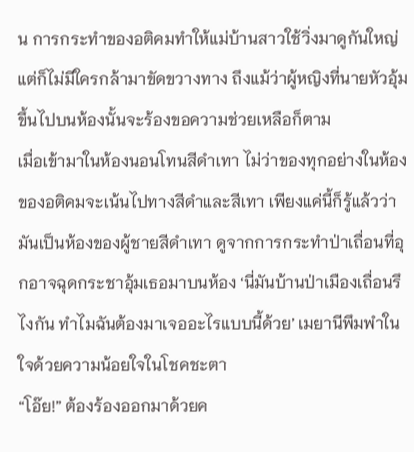น การกระทำของอติคมทำให้แม่บ้านสาวใช้วิ่งมาดูกันใหญ่ แต่ก็ไม่มีใครกล้ามาขัดขวางทาง ถึงแม้ว่าผู้หญิงที่นายหัวอุ้มขึ้นไปบนห้องนั้นจะร้องขอความช่วยเหลือก็ตาม
เมื่อเข้ามาในห้องนอนโทนสีดำเทา ไม่ว่าของทุกอย่างในห้องของอติคมจะเน้นไปทางสีดำและสีเทา เพียงแค่นี้ก็รู้แล้วว่ามันเป็นห้องของผู้ชายสีดำเทา ดูจากการกระทำป่าเถื่อนที่อุกอาจฉุดกระชาอุ้มเธอมาบนห้อง ‘นี่มันบ้านป่าเมืองเถื่อนรึไงกัน ทำไมฉันต้องมาเจออะไรแบบนี้ด้วย’ เมยานีพึมพำในใจด้วยความน้อยใจในโชคชะตา
“โอ๊ย!” ต้องร้องออกมาด้วยค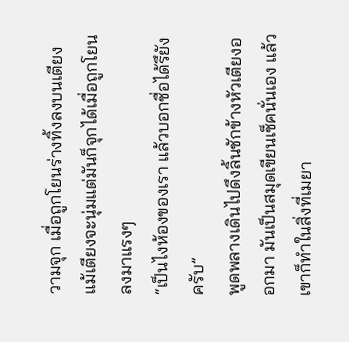วามจุก เมื่อถูกโยนร่างทิ้งลงบนเตียง แม้เตียงจะนุ่มแต่มันก็จุกได้เมื่อถูกโยนลงมาแรงๆ
“เป็นไงห้องของเรา แล้วบอกชื่อได้รึยังครับ”
พูดพลางเดินไปดึงลิ้นชักข้างหัวเตียงออกมา มันเป็นสมุดเขียนเช็คนั่นเอง แล้วเขาก็ทำในสิ่งที่เมยา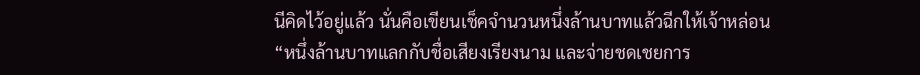นีคิดไว้อยู่แล้ว นั่นคือเขียนเช็คจำนวนหนึ่งล้านบาทแล้วฉีกให้เจ้าหล่อน
“หนึ่งล้านบาทแลกกับชื่อเสียงเรียงนาม และจ่ายชดเชยการ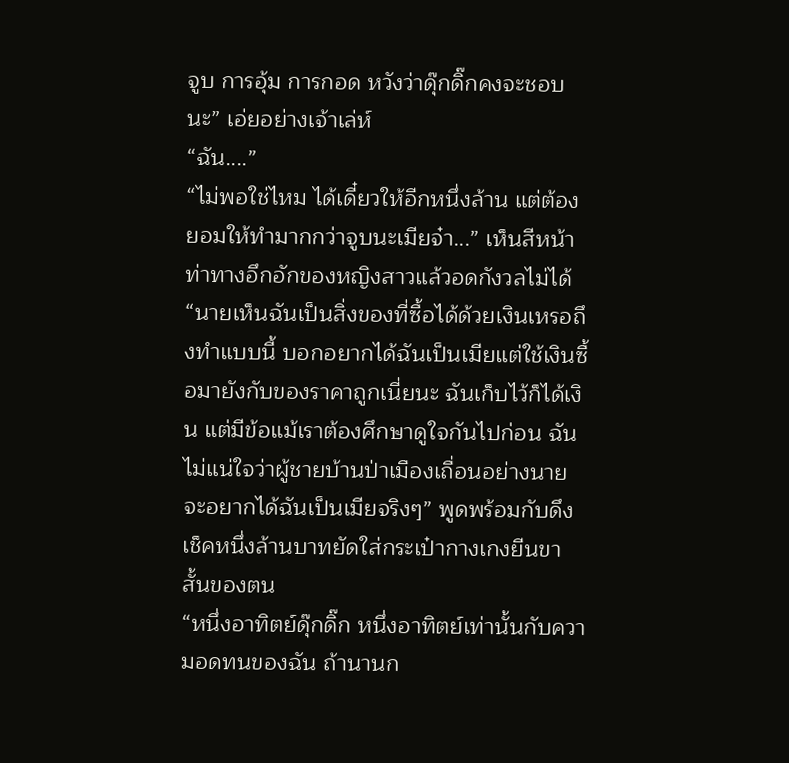จูบ การอุ้ม การกอด หวังว่าดุ๊กดิ๊กคงจะชอบนะ” เอ่ยอย่างเจ้าเล่ห์
“ฉัน....”
“ไม่พอใช่ไหม ได้เดี๋ยวให้อีกหนึ่งล้าน แต่ต้องยอมให้ทำมากกว่าจูบนะเมียจ๋า...” เห็นสีหน้าท่าทางอึกอักของหญิงสาวแล้วอดกังวลไม่ได้
“นายเห็นฉันเป็นสิ่งของที่ซื้อได้ด้วยเงินเหรอถึงทำแบบนี้ บอกอยากได้ฉันเป็นเมียแต่ใช้เงินซื้อมายังกับของราคาถูกเนี่ยนะ ฉันเก็บไว้ก็ได้เงิน แต่มีข้อแม้เราต้องศึกษาดูใจกันไปก่อน ฉันไม่แน่ใจว่าผู้ชายบ้านป่าเมืองเถื่อนอย่างนายจะอยากได้ฉันเป็นเมียจริงๆ” พูดพร้อมกับดึงเช็คหนึ่งล้านบาทยัดใส่กระเป๋ากางเกงยีนขาสั้นของตน
“หนึ่งอาทิตย์ดุ๊กดิ๊ก หนึ่งอาทิตย์เท่านั้นกับความอดทนของฉัน ถ้านานก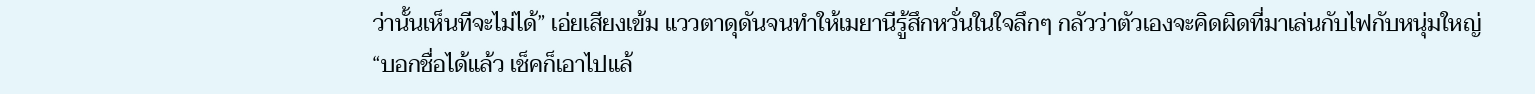ว่านั้นเห็นทีจะไม่ได้” เอ่ยเสียงเข้ม แววตาดุดันจนทำให้เมยานีรู้สึกหวั่นในใจลึกๆ กลัวว่าตัวเองจะคิดผิดที่มาเล่นกับไฟกับหนุ่มใหญ่
“บอกชื่อได้แล้ว เช็คก็เอาไปแล้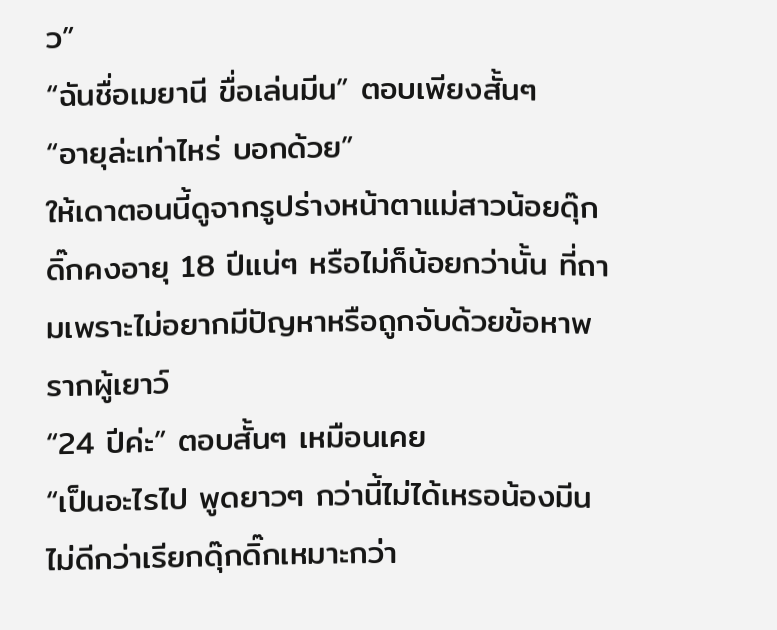ว”
“ฉันชื่อเมยานี ขื่อเล่นมีน” ตอบเพียงสั้นๆ
“อายุล่ะเท่าไหร่ บอกด้วย”
ให้เดาตอนนี้ดูจากรูปร่างหน้าตาแม่สาวน้อยดุ๊กดิ๊กคงอายุ 18 ปีแน่ๆ หรือไม่ก็น้อยกว่านั้น ที่ถามเพราะไม่อยากมีปัญหาหรือถูกจับด้วยข้อหาพรากผู้เยาว์
“24 ปีค่ะ” ตอบสั้นๆ เหมือนเคย
“เป็นอะไรไป พูดยาวๆ กว่านี้ไม่ได้เหรอน้องมีน ไม่ดีกว่าเรียกดุ๊กดิ๊กเหมาะกว่า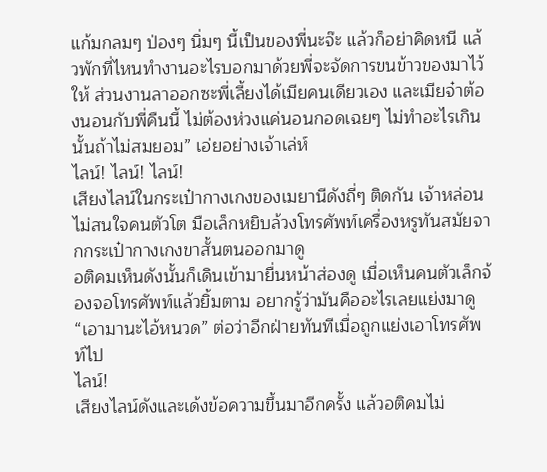แก้มกลมๆ ป่องๆ นิ่มๆ นี้เป็นของพี่นะจ๊ะ แล้วก็อย่าคิดหนี แล้วพักที่ไหนทำงานอะไรบอกมาด้วยพี่จะจัดการขนข้าวของมาไว้ให้ ส่วนงานลาออกซะพี่เลี้ยงได้เมียคนเดียวเอง และเมียจ๋าต้องนอนกับพี่คืนนี้ ไม่ต้องห่วงแค่นอนกอดเฉยๆ ไม่ทำอะไรเกินนั้นถ้าไม่สมยอม” เอ่ยอย่างเจ้าเล่ห์
ไลน์! ไลน์! ไลน์!
เสียงไลน์ในกระเป๋ากางเกงของเมยานีดังถี่ๆ ติดกัน เจ้าหล่อนไม่สนใจคนตัวโต มือเล็กหยิบล้วงโทรศัพท์เครื่องหรูทันสมัยจากกระเป๋ากางเกงขาสั้นตนออกมาดู
อติคมเห็นดังนั้นก็เดินเข้ามายื่นหน้าส่องดู เมื่อเห็นคนตัวเล็กจ้องจอโทรศัพท์แล้วยิ้มตาม อยากรู้ว่ามันคืออะไรเลยแย่งมาดู
“เอามานะไอ้หนวด” ต่อว่าอีกฝ่ายทันทีเมื่อถูกแย่งเอาโทรศัพท์ไป
ไลน์!
เสียงไลน์ดังและเด้งข้อความขึ้นมาอีกครั้ง แล้วอติคมไม่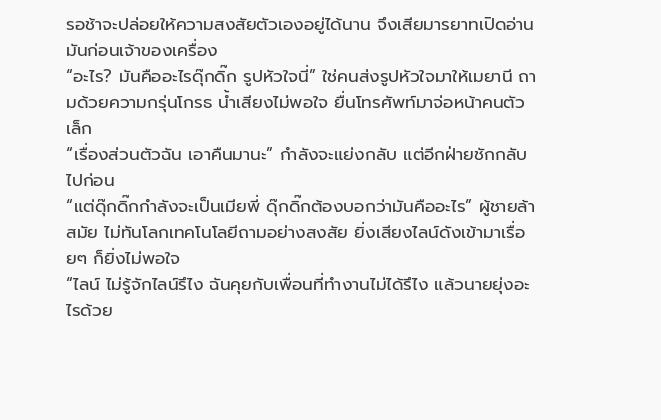รอช้าจะปล่อยให้ความสงสัยตัวเองอยู่ได้นาน จึงเสียมารยาทเปิดอ่านมันก่อนเจ้าของเครื่อง
“อะไร? มันคืออะไรดุ๊กดิ๊ก รูปหัวใจนี่” ใช่คนส่งรูปหัวใจมาให้เมยานี ถามด้วยความกรุ่นโกรธ น้ำเสียงไม่พอใจ ยื่นโทรศัพท์มาจ่อหน้าคนตัวเล็ก
“เรื่องส่วนตัวฉัน เอาคืนมานะ” กำลังจะแย่งกลับ แต่อีกฝ่ายชักกลับไปก่อน
“แต่ดุ๊กดิ๊กกำลังจะเป็นเมียพี่ ดุ๊กดิ๊กต้องบอกว่ามันคืออะไร” ผู้ชายล้าสมัย ไม่ทันโลกเทคโนโลยีถามอย่างสงสัย ยิ่งเสียงไลน์ดังเข้ามาเรื่อยๆ ก็ยิ่งไม่พอใจ
“ไลน์ ไม่รู้จักไลน์รึไง ฉันคุยกับเพื่อนที่ทำงานไม่ได้รึไง แล้วนายยุ่งอะไรด้วย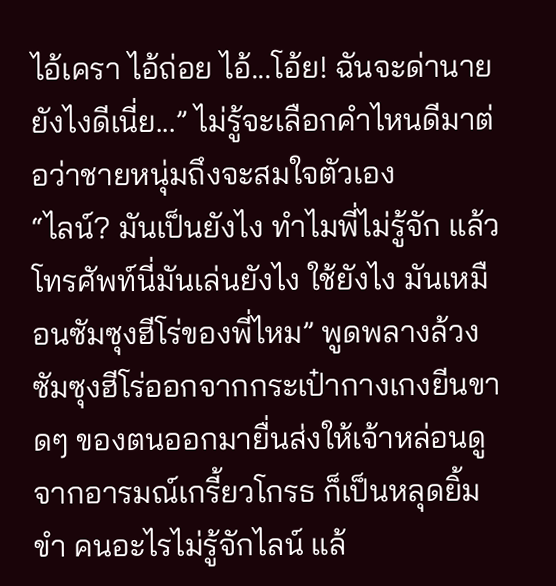ไอ้เครา ไอ้ถ่อย ไอ้...โอ้ย! ฉันจะด่านายยังไงดีเนี่ย...” ไม่รู้จะเลือกคำไหนดีมาต่อว่าชายหนุ่มถึงจะสมใจตัวเอง
“ไลน์? มันเป็นยังไง ทำไมพี่ไม่รู้จัก แล้วโทรศัพท์นี่มันเล่นยังไง ใช้ยังไง มันเหมือนซัมซุงฮีโร่ของพี่ไหม” พูดพลางล้วงซัมซุงฮีโร่ออกจากกระเป๋ากางเกงยีนขาดๆ ของตนออกมายื่นส่งให้เจ้าหล่อนดู
จากอารมณ์เกรี้ยวโกรธ ก็เป็นหลุดยิ้มขำ คนอะไรไม่รู้จักไลน์ แล้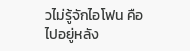วไม่รู้จักไอโฟน คือไปอยู่หลัง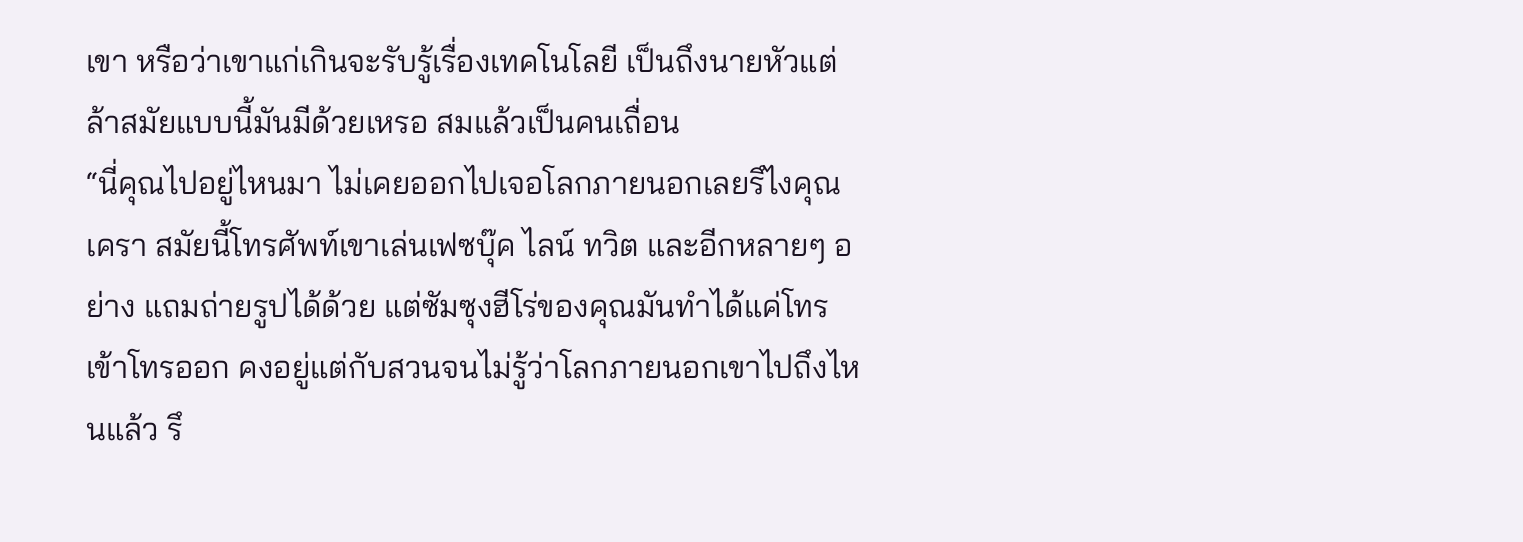เขา หรือว่าเขาแก่เกินจะรับรู้เรื่องเทคโนโลยี เป็นถึงนายหัวแต่ล้าสมัยแบบนี้มันมีด้วยเหรอ สมแล้วเป็นคนเถื่อน
“นี่คุณไปอยู่ไหนมา ไม่เคยออกไปเจอโลกภายนอกเลยรึไงคุณเครา สมัยนี้โทรศัพท์เขาเล่นเฟซบุ๊ค ไลน์ ทวิต และอีกหลายๆ อย่าง แถมถ่ายรูปได้ด้วย แต่ซัมซุงฮีโร่ของคุณมันทำได้แค่โทรเข้าโทรออก คงอยู่แต่กับสวนจนไม่รู้ว่าโลกภายนอกเขาไปถึงไหนแล้ว รึ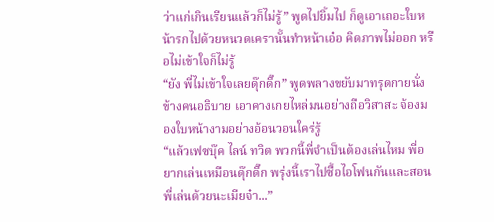ว่าแก่เกินเรียนแล้วก็ไม่รู้” พูดไปยิ้มไป ก็ดูเอาเถอะใบหน้ารกไปด้วยหนวดเครานั้นทำหน้าเอ๋อ คิดภาพไม่ออก หรือไม่เข้าใจก็ไม่รู้
“ยัง พี่ไม่เข้าใจเลยดุ๊กดิ๊ก” พูดพลางขยับมาทรุดกายนั่งข้างคนอธิบาย เอาคางเกยไหล่มนอย่างถือวิสาสะ จ้องมองใบหน้างามอย่างอ้อนวอนใคร่รู้
“แล้วเฟซบุ๊ค ไลน์ ทวิต พวกนี้พี่จำเป็นต้องเล่นไหม พี่อยากเล่นเหมือนดุ๊กดิ๊ก พรุ่งนี้เราไปซื้อไอโฟนกันและสอนพี่เล่นด้วยนะเมียจ๋า...”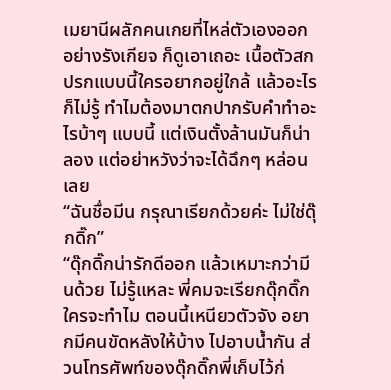เมยานีผลักคนเกยที่ไหล่ตัวเองออกอย่างรังเกียจ ก็ดูเอาเถอะ เนื้อตัวสกปรกแบบนี้ใครอยากอยู่ใกล้ แล้วอะไรก็ไม่รู้ ทำไมต้องมาตกปากรับคำทำอะไรบ้าๆ แบบนี้ แต่เงินตั้งล้านมันก็น่าลอง แต่อย่าหวังว่าจะได้ฉึกๆ หล่อนเลย
“ฉันชื่อมีน กรุณาเรียกด้วยค่ะ ไม่ใช่ดุ๊กดิ๊ก”
“ดุ๊กดิ๊กน่ารักดีออก แล้วเหมาะกว่ามีนด้วย ไม่รู้แหละ พี่คมจะเรียกดุ๊กดิ๊กใครจะทำไม ตอนนี้เหนียวตัวจัง อยากมีคนขัดหลังให้บ้าง ไปอาบน้ำกัน ส่วนโทรศัพท์ของดุ๊กดิ๊กพี่เก็บไว้ก่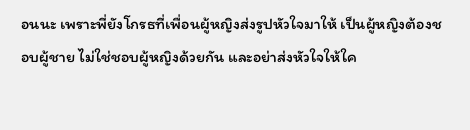อนนะ เพราะพี่ยังโกรธที่เพื่อนผู้หญิงส่งรูปหัวใจมาให้ เป็นผู้หญิงต้องชอบผู้ชาย ไม่ใช่ชอบผู้หญิงด้วยกัน และอย่าส่งหัวใจให้ใค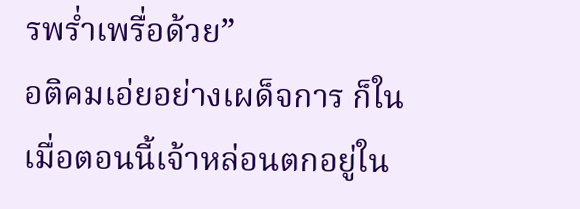รพร่ำเพรื่อด้วย”
อติคมเอ่ยอย่างเผด็จการ ก็ในเมื่อตอนนี้เจ้าหล่อนตกอยู่ใน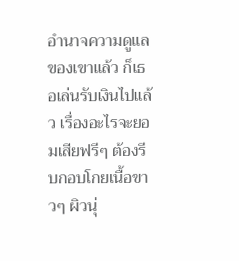อำนาจความดูแลของเขาแล้ว ก็เธอเล่นรับเงินไปแล้ว เรื่องอะไรจะยอมเสียฟรีๆ ต้องรีบกอบโกยเนื้อขาวๆ ผิวนุ่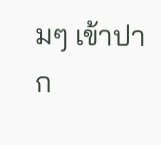มๆ เข้าปาก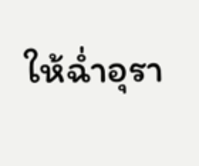ให้ฉ่ำอุรา